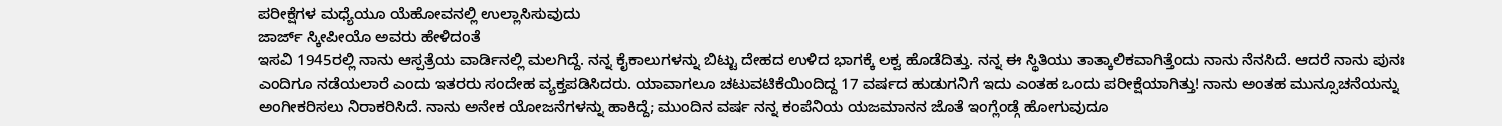ಪರೀಕ್ಷೆಗಳ ಮಧ್ಯೆಯೂ ಯೆಹೋವನಲ್ಲಿ ಉಲ್ಲಾಸಿಸುವುದು
ಜಾರ್ಜ್ ಸ್ಕೀಪೀಯೊ ಅವರು ಹೇಳಿದಂತೆ
ಇಸವಿ 1945ರಲ್ಲಿ ನಾನು ಆಸ್ಪತ್ರೆಯ ವಾರ್ಡಿನಲ್ಲಿ ಮಲಗಿದ್ದೆ. ನನ್ನ ಕೈಕಾಲುಗಳನ್ನು ಬಿಟ್ಟು ದೇಹದ ಉಳಿದ ಭಾಗಕ್ಕೆ ಲಕ್ವ ಹೊಡೆದಿತ್ತು. ನನ್ನ ಈ ಸ್ಥಿತಿಯು ತಾತ್ಕಾಲಿಕವಾಗಿತ್ತೆಂದು ನಾನು ನೆನಸಿದೆ. ಆದರೆ ನಾನು ಪುನಃ ಎಂದಿಗೂ ನಡೆಯಲಾರೆ ಎಂದು ಇತರರು ಸಂದೇಹ ವ್ಯಕ್ತಪಡಿಸಿದರು. ಯಾವಾಗಲೂ ಚಟುವಟಿಕೆಯಿಂದಿದ್ದ 17 ವರ್ಷದ ಹುಡುಗನಿಗೆ ಇದು ಎಂತಹ ಒಂದು ಪರೀಕ್ಷೆಯಾಗಿತ್ತು! ನಾನು ಅಂತಹ ಮುನ್ಸೂಚನೆಯನ್ನು ಅಂಗೀಕರಿಸಲು ನಿರಾಕರಿಸಿದೆ. ನಾನು ಅನೇಕ ಯೋಜನೆಗಳನ್ನು ಹಾಕಿದ್ದೆ; ಮುಂದಿನ ವರ್ಷ ನನ್ನ ಕಂಪೆನಿಯ ಯಜಮಾನನ ಜೊತೆ ಇಂಗ್ಲೆಂಡ್ಗೆ ಹೋಗುವುದೂ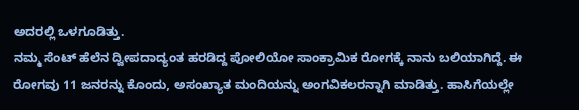ಅದರಲ್ಲಿ ಒಳಗೂಡಿತ್ತು.
ನಮ್ಮ ಸೆಂಟ್ ಹೆಲೆನ ದ್ವೀಪದಾದ್ಯಂತ ಹರಡಿದ್ದ ಪೋಲಿಯೋ ಸಾಂಕ್ರಾಮಿಕ ರೋಗಕ್ಕೆ ನಾನು ಬಲಿಯಾಗಿದ್ದೆ. ಈ ರೋಗವು 11 ಜನರನ್ನು ಕೊಂದು, ಅಸಂಖ್ಯಾತ ಮಂದಿಯನ್ನು ಅಂಗವಿಕಲರನ್ನಾಗಿ ಮಾಡಿತ್ತು. ಹಾಸಿಗೆಯಲ್ಲೇ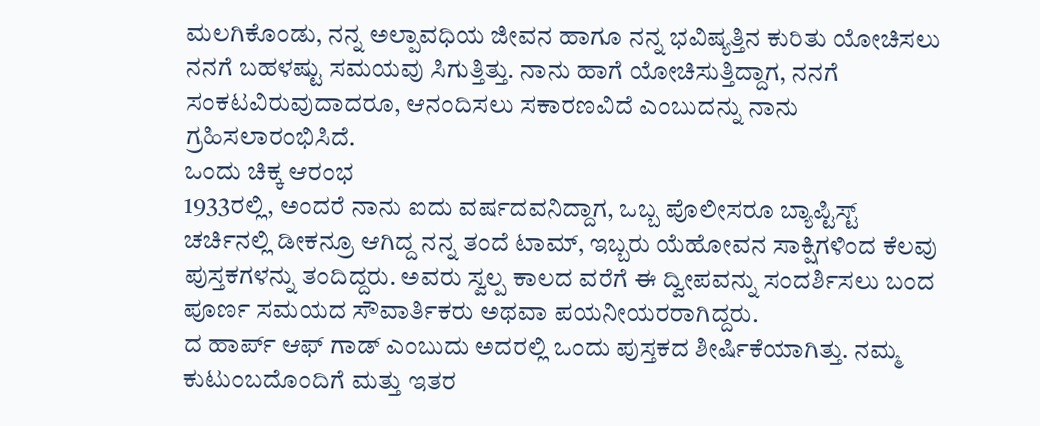ಮಲಗಿಕೊಂಡು, ನನ್ನ ಅಲ್ಪಾವಧಿಯ ಜೀವನ ಹಾಗೂ ನನ್ನ ಭವಿಷ್ಯತ್ತಿನ ಕುರಿತು ಯೋಚಿಸಲು ನನಗೆ ಬಹಳಷ್ಟು ಸಮಯವು ಸಿಗುತ್ತಿತ್ತು. ನಾನು ಹಾಗೆ ಯೋಚಿಸುತ್ತಿದ್ದಾಗ, ನನಗೆ ಸಂಕಟವಿರುವುದಾದರೂ, ಆನಂದಿಸಲು ಸಕಾರಣವಿದೆ ಎಂಬುದನ್ನು ನಾನು ಗ್ರಹಿಸಲಾರಂಭಿಸಿದೆ.
ಒಂದು ಚಿಕ್ಕ ಆರಂಭ
1933ರಲ್ಲಿ, ಅಂದರೆ ನಾನು ಐದು ವರ್ಷದವನಿದ್ದಾಗ, ಒಬ್ಬ ಪೊಲೀಸರೂ ಬ್ಯಾಪ್ಟಿಸ್ಟ್ ಚರ್ಚಿನಲ್ಲಿ ಡೀಕನ್ರೂ ಆಗಿದ್ದ ನನ್ನ ತಂದೆ ಟಾಮ್, ಇಬ್ಬರು ಯೆಹೋವನ ಸಾಕ್ಷಿಗಳಿಂದ ಕೆಲವು ಪುಸ್ತಕಗಳನ್ನು ತಂದಿದ್ದರು. ಅವರು ಸ್ವಲ್ಪ ಕಾಲದ ವರೆಗೆ ಈ ದ್ವೀಪವನ್ನು ಸಂದರ್ಶಿಸಲು ಬಂದ ಪೂರ್ಣ ಸಮಯದ ಸೌವಾರ್ತಿಕರು ಅಥವಾ ಪಯನೀಯರರಾಗಿದ್ದರು.
ದ ಹಾರ್ಪ್ ಆಫ್ ಗಾಡ್ ಎಂಬುದು ಅದರಲ್ಲಿ ಒಂದು ಪುಸ್ತಕದ ಶೀರ್ಷಿಕೆಯಾಗಿತ್ತು. ನಮ್ಮ ಕುಟುಂಬದೊಂದಿಗೆ ಮತ್ತು ಇತರ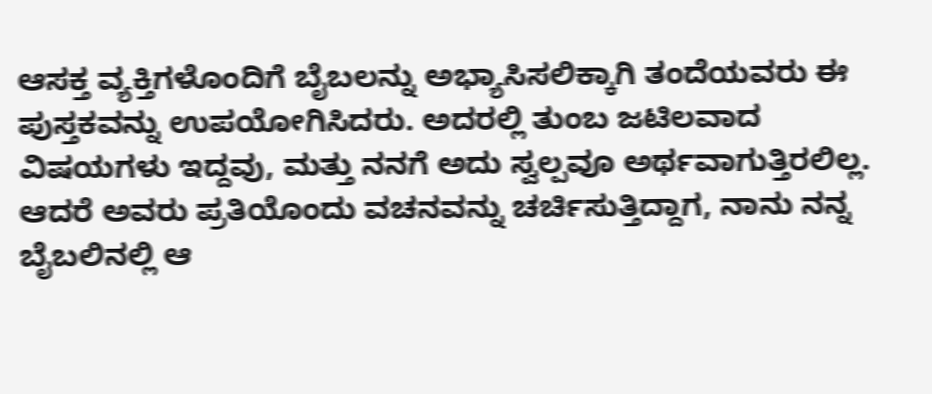ಆಸಕ್ತ ವ್ಯಕ್ತಿಗಳೊಂದಿಗೆ ಬೈಬಲನ್ನು ಅಭ್ಯಾಸಿಸಲಿಕ್ಕಾಗಿ ತಂದೆಯವರು ಈ ಪುಸ್ತಕವನ್ನು ಉಪಯೋಗಿಸಿದರು. ಅದರಲ್ಲಿ ತುಂಬ ಜಟಿಲವಾದ ವಿಷಯಗಳು ಇದ್ದವು, ಮತ್ತು ನನಗೆ ಅದು ಸ್ವಲ್ಪವೂ ಅರ್ಥವಾಗುತ್ತಿರಲಿಲ್ಲ. ಆದರೆ ಅವರು ಪ್ರತಿಯೊಂದು ವಚನವನ್ನು ಚರ್ಚಿಸುತ್ತಿದ್ದಾಗ, ನಾನು ನನ್ನ ಬೈಬಲಿನಲ್ಲಿ ಆ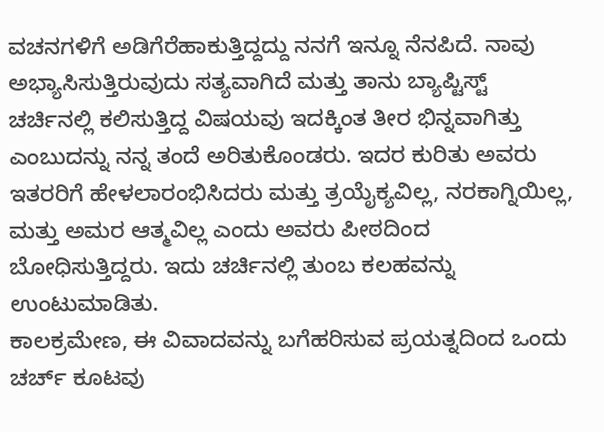ವಚನಗಳಿಗೆ ಅಡಿಗೆರೆಹಾಕುತ್ತಿದ್ದದ್ದು ನನಗೆ ಇನ್ನೂ ನೆನಪಿದೆ. ನಾವು ಅಭ್ಯಾಸಿಸುತ್ತಿರುವುದು ಸತ್ಯವಾಗಿದೆ ಮತ್ತು ತಾನು ಬ್ಯಾಪ್ಟಿಸ್ಟ್ ಚರ್ಚಿನಲ್ಲಿ ಕಲಿಸುತ್ತಿದ್ದ ವಿಷಯವು ಇದಕ್ಕಿಂತ ತೀರ ಭಿನ್ನವಾಗಿತ್ತು ಎಂಬುದನ್ನು ನನ್ನ ತಂದೆ ಅರಿತುಕೊಂಡರು. ಇದರ ಕುರಿತು ಅವರು ಇತರರಿಗೆ ಹೇಳಲಾರಂಭಿಸಿದರು ಮತ್ತು ತ್ರಯೈಕ್ಯವಿಲ್ಲ, ನರಕಾಗ್ನಿಯಿಲ್ಲ, ಮತ್ತು ಅಮರ ಆತ್ಮವಿಲ್ಲ ಎಂದು ಅವರು ಪೀಠದಿಂದ ಬೋಧಿಸುತ್ತಿದ್ದರು. ಇದು ಚರ್ಚಿನಲ್ಲಿ ತುಂಬ ಕಲಹವನ್ನು ಉಂಟುಮಾಡಿತು.
ಕಾಲಕ್ರಮೇಣ, ಈ ವಿವಾದವನ್ನು ಬಗೆಹರಿಸುವ ಪ್ರಯತ್ನದಿಂದ ಒಂದು ಚರ್ಚ್ ಕೂಟವು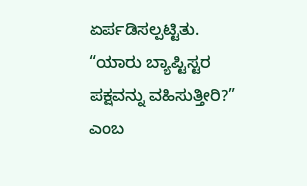ಏರ್ಪಡಿಸಲ್ಪಟ್ಟಿತು. “ಯಾರು ಬ್ಯಾಪ್ಟಿಸ್ಟರ ಪಕ್ಷವನ್ನು ವಹಿಸುತ್ತೀರಿ?” ಎಂಬ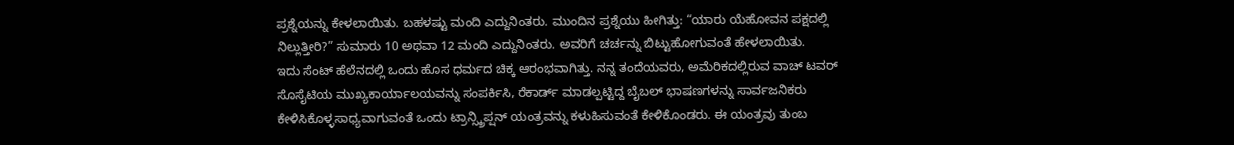ಪ್ರಶ್ನೆಯನ್ನು ಕೇಳಲಾಯಿತು. ಬಹಳಷ್ಟು ಮಂದಿ ಎದ್ದುನಿಂತರು. ಮುಂದಿನ ಪ್ರಶ್ನೆಯು ಹೀಗಿತ್ತು: “ಯಾರು ಯೆಹೋವನ ಪಕ್ಷದಲ್ಲಿ ನಿಲ್ಲುತ್ತೀರಿ?” ಸುಮಾರು 10 ಅಥವಾ 12 ಮಂದಿ ಎದ್ದುನಿಂತರು. ಅವರಿಗೆ ಚರ್ಚನ್ನು ಬಿಟ್ಟುಹೋಗುವಂತೆ ಹೇಳಲಾಯಿತು.
ಇದು ಸೆಂಟ್ ಹೆಲೆನದಲ್ಲಿ ಒಂದು ಹೊಸ ಧರ್ಮದ ಚಿಕ್ಕ ಆರಂಭವಾಗಿತ್ತು. ನನ್ನ ತಂದೆಯವರು, ಅಮೆರಿಕದಲ್ಲಿರುವ ವಾಚ್ ಟವರ್ ಸೊಸೈಟಿಯ ಮುಖ್ಯಕಾರ್ಯಾಲಯವನ್ನು ಸಂಪರ್ಕಿಸಿ, ರೆಕಾರ್ಡ್ ಮಾಡಲ್ಪಟ್ಟಿದ್ದ ಬೈಬಲ್ ಭಾಷಣಗಳನ್ನು ಸಾರ್ವಜನಿಕರು ಕೇಳಿಸಿಕೊಳ್ಳಸಾಧ್ಯವಾಗುವಂತೆ ಒಂದು ಟ್ರಾನ್ಸ್ಕ್ರಿಪ್ಷನ್ ಯಂತ್ರವನ್ನು ಕಳುಹಿಸುವಂತೆ ಕೇಳಿಕೊಂಡರು. ಈ ಯಂತ್ರವು ತುಂಬ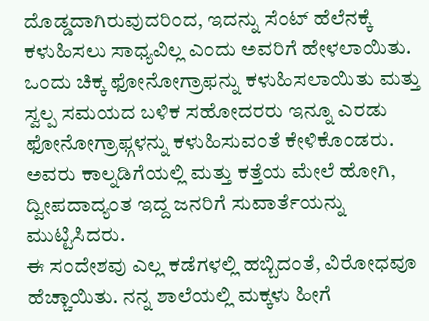ದೊಡ್ಡದಾಗಿರುವುದರಿಂದ, ಇದನ್ನು ಸೆಂಟ್ ಹೆಲೆನಕ್ಕೆ ಕಳುಹಿಸಲು ಸಾಧ್ಯವಿಲ್ಲ ಎಂದು ಅವರಿಗೆ ಹೇಳಲಾಯಿತು. ಒಂದು ಚಿಕ್ಕ ಫೋನೋಗ್ರಾಫನ್ನು ಕಳುಹಿಸಲಾಯಿತು ಮತ್ತು ಸ್ವಲ್ಪ ಸಮಯದ ಬಳಿಕ ಸಹೋದರರು ಇನ್ನೂ ಎರಡು ಫೋನೋಗ್ರಾಫ್ಗಳನ್ನು ಕಳುಹಿಸುವಂತೆ ಕೇಳಿಕೊಂಡರು. ಅವರು ಕಾಲ್ನಡಿಗೆಯಲ್ಲಿ ಮತ್ತು ಕತ್ತೆಯ ಮೇಲೆ ಹೋಗಿ, ದ್ವೀಪದಾದ್ಯಂತ ಇದ್ದ ಜನರಿಗೆ ಸುವಾರ್ತೆಯನ್ನು ಮುಟ್ಟಿಸಿದರು.
ಈ ಸಂದೇಶವು ಎಲ್ಲ ಕಡೆಗಳಲ್ಲಿ ಹಬ್ಬಿದಂತೆ, ವಿರೋಧವೂ ಹೆಚ್ಚಾಯಿತು. ನನ್ನ ಶಾಲೆಯಲ್ಲಿ ಮಕ್ಕಳು ಹೀಗೆ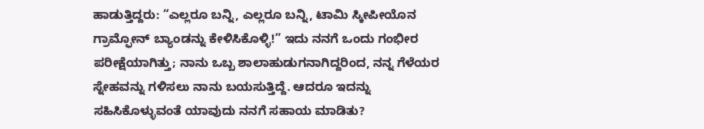ಹಾಡುತ್ತಿದ್ದರು: “ಎಲ್ಲರೂ ಬನ್ನಿ, ಎಲ್ಲರೂ ಬನ್ನಿ, ಟಾಮಿ ಸ್ಕೀಪೀಯೊನ ಗ್ರಾಮ್ಫೋನ್ ಬ್ಯಾಂಡನ್ನು ಕೇಳಿಸಿಕೊಳ್ಳಿ!” ಇದು ನನಗೆ ಒಂದು ಗಂಭೀರ ಪರೀಕ್ಷೆಯಾಗಿತ್ತು; ನಾನು ಒಬ್ಬ ಶಾಲಾಹುಡುಗನಾಗಿದ್ದರಿಂದ, ನನ್ನ ಗೆಳೆಯರ ಸ್ನೇಹವನ್ನು ಗಳಿಸಲು ನಾನು ಬಯಸುತ್ತಿದ್ದೆ. ಆದರೂ ಇದನ್ನು ಸಹಿಸಿಕೊಳ್ಳುವಂತೆ ಯಾವುದು ನನಗೆ ಸಹಾಯ ಮಾಡಿತು?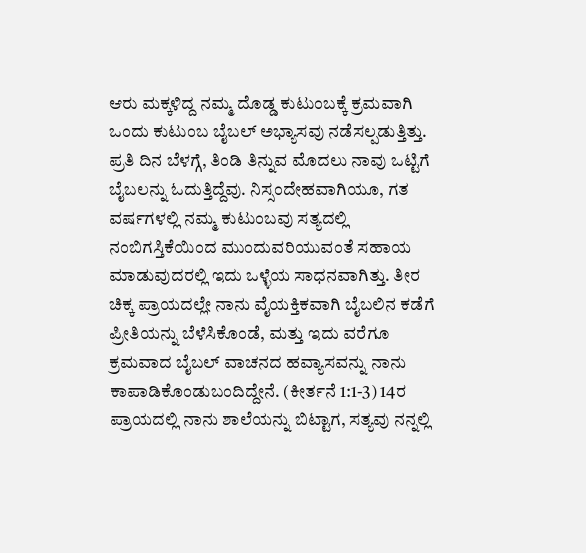ಆರು ಮಕ್ಕಳಿದ್ದ ನಮ್ಮ ದೊಡ್ಡ ಕುಟುಂಬಕ್ಕೆ ಕ್ರಮವಾಗಿ ಒಂದು ಕುಟುಂಬ ಬೈಬಲ್ ಅಭ್ಯಾಸವು ನಡೆಸಲ್ಪಡುತ್ತಿತ್ತು. ಪ್ರತಿ ದಿನ ಬೆಳಗ್ಗೆ, ತಿಂಡಿ ತಿನ್ನುವ ಮೊದಲು ನಾವು ಒಟ್ಟಿಗೆ ಬೈಬಲನ್ನು ಓದುತ್ತಿದ್ದೆವು. ನಿಸ್ಸಂದೇಹವಾಗಿಯೂ, ಗತ ವರ್ಷಗಳಲ್ಲಿ ನಮ್ಮ ಕುಟುಂಬವು ಸತ್ಯದಲ್ಲಿ ನಂಬಿಗಸ್ತಿಕೆಯಿಂದ ಮುಂದುವರಿಯುವಂತೆ ಸಹಾಯ ಮಾಡುವುದರಲ್ಲಿ ಇದು ಒಳ್ಳೆಯ ಸಾಧನವಾಗಿತ್ತು. ತೀರ ಚಿಕ್ಕ ಪ್ರಾಯದಲ್ಲೇ ನಾನು ವೈಯಕ್ತಿಕವಾಗಿ ಬೈಬಲಿನ ಕಡೆಗೆ ಪ್ರೀತಿಯನ್ನು ಬೆಳೆಸಿಕೊಂಡೆ, ಮತ್ತು ಇದು ವರೆಗೂ ಕ್ರಮವಾದ ಬೈಬಲ್ ವಾಚನದ ಹವ್ಯಾಸವನ್ನು ನಾನು ಕಾಪಾಡಿಕೊಂಡುಬಂದಿದ್ದೇನೆ. (ಕೀರ್ತನೆ 1:1-3) 14ರ ಪ್ರಾಯದಲ್ಲಿ ನಾನು ಶಾಲೆಯನ್ನು ಬಿಟ್ಟಾಗ, ಸತ್ಯವು ನನ್ನಲ್ಲಿ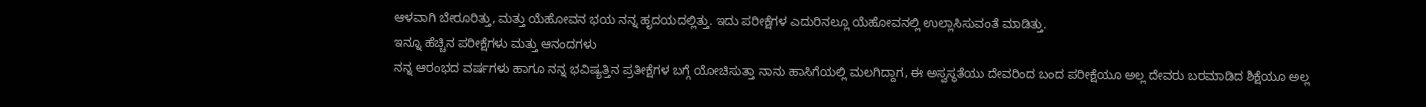ಆಳವಾಗಿ ಬೇರೂರಿತ್ತು, ಮತ್ತು ಯೆಹೋವನ ಭಯ ನನ್ನ ಹೃದಯದಲ್ಲಿತ್ತು. ಇದು ಪರೀಕ್ಷೆಗಳ ಎದುರಿನಲ್ಲೂ ಯೆಹೋವನಲ್ಲಿ ಉಲ್ಲಾಸಿಸುವಂತೆ ಮಾಡಿತ್ತು.
ಇನ್ನೂ ಹೆಚ್ಚಿನ ಪರೀಕ್ಷೆಗಳು ಮತ್ತು ಆನಂದಗಳು
ನನ್ನ ಆರಂಭದ ವರ್ಷಗಳು ಹಾಗೂ ನನ್ನ ಭವಿಷ್ಯತ್ತಿನ ಪ್ರತೀಕ್ಷೆಗಳ ಬಗ್ಗೆ ಯೋಚಿಸುತ್ತಾ ನಾನು ಹಾಸಿಗೆಯಲ್ಲಿ ಮಲಗಿದ್ದಾಗ, ಈ ಅಸ್ವಸ್ಥತೆಯು ದೇವರಿಂದ ಬಂದ ಪರೀಕ್ಷೆಯೂ ಅಲ್ಲ ದೇವರು ಬರಮಾಡಿದ ಶಿಕ್ಷೆಯೂ ಅಲ್ಲ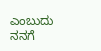ಎಂಬುದು ನನಗೆ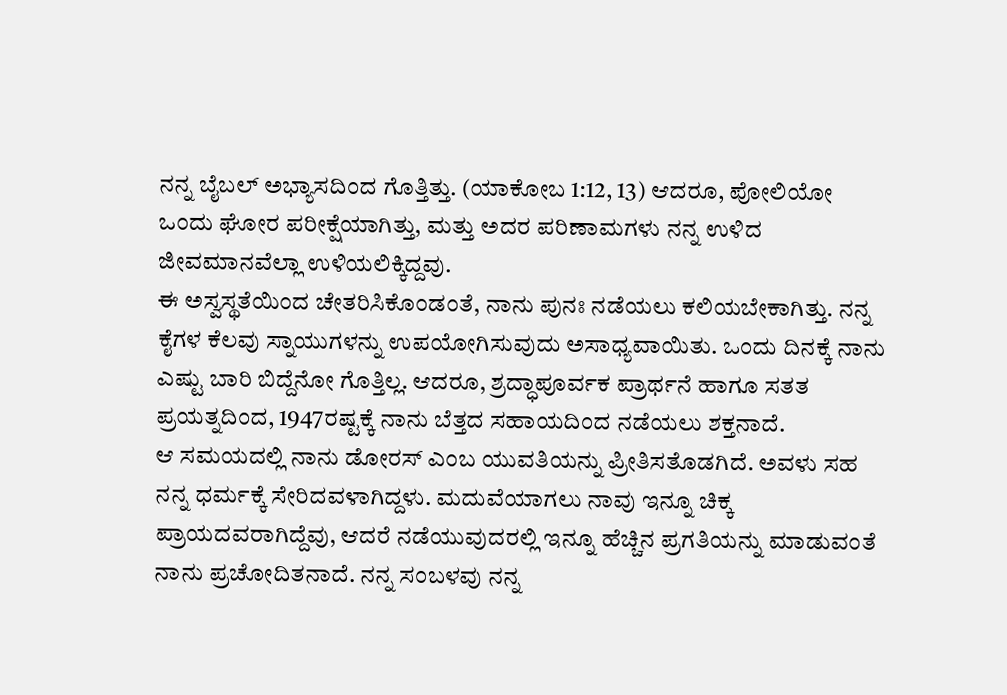ನನ್ನ ಬೈಬಲ್ ಅಭ್ಯಾಸದಿಂದ ಗೊತ್ತಿತ್ತು. (ಯಾಕೋಬ 1:12, 13) ಆದರೂ, ಪೋಲಿಯೋ ಒಂದು ಘೋರ ಪರೀಕ್ಷೆಯಾಗಿತ್ತು, ಮತ್ತು ಅದರ ಪರಿಣಾಮಗಳು ನನ್ನ ಉಳಿದ ಜೀವಮಾನವೆಲ್ಲಾ ಉಳಿಯಲಿಕ್ಕಿದ್ದವು.
ಈ ಅಸ್ವಸ್ಥತೆಯಿಂದ ಚೇತರಿಸಿಕೊಂಡಂತೆ, ನಾನು ಪುನಃ ನಡೆಯಲು ಕಲಿಯಬೇಕಾಗಿತ್ತು. ನನ್ನ ಕೈಗಳ ಕೆಲವು ಸ್ನಾಯುಗಳನ್ನು ಉಪಯೋಗಿಸುವುದು ಅಸಾಧ್ಯವಾಯಿತು. ಒಂದು ದಿನಕ್ಕೆ ನಾನು ಎಷ್ಟು ಬಾರಿ ಬಿದ್ದೆನೋ ಗೊತ್ತಿಲ್ಲ. ಆದರೂ, ಶ್ರದ್ಧಾಪೂರ್ವಕ ಪ್ರಾರ್ಥನೆ ಹಾಗೂ ಸತತ ಪ್ರಯತ್ನದಿಂದ, 1947ರಷ್ಟಕ್ಕೆ ನಾನು ಬೆತ್ತದ ಸಹಾಯದಿಂದ ನಡೆಯಲು ಶಕ್ತನಾದೆ.
ಆ ಸಮಯದಲ್ಲಿ ನಾನು ಡೋರಸ್ ಎಂಬ ಯುವತಿಯನ್ನು ಪ್ರೀತಿಸತೊಡಗಿದೆ. ಅವಳು ಸಹ ನನ್ನ ಧರ್ಮಕ್ಕೆ ಸೇರಿದವಳಾಗಿದ್ದಳು. ಮದುವೆಯಾಗಲು ನಾವು ಇನ್ನೂ ಚಿಕ್ಕ ಪ್ರಾಯದವರಾಗಿದ್ದೆವು, ಆದರೆ ನಡೆಯುವುದರಲ್ಲಿ ಇನ್ನೂ ಹೆಚ್ಚಿನ ಪ್ರಗತಿಯನ್ನು ಮಾಡುವಂತೆ ನಾನು ಪ್ರಚೋದಿತನಾದೆ. ನನ್ನ ಸಂಬಳವು ನನ್ನ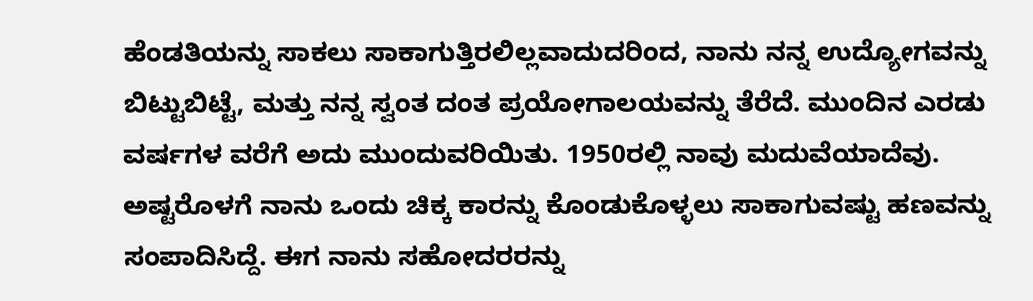ಹೆಂಡತಿಯನ್ನು ಸಾಕಲು ಸಾಕಾಗುತ್ತಿರಲಿಲ್ಲವಾದುದರಿಂದ, ನಾನು ನನ್ನ ಉದ್ಯೋಗವನ್ನು ಬಿಟ್ಟುಬಿಟ್ಟೆ, ಮತ್ತು ನನ್ನ ಸ್ವಂತ ದಂತ ಪ್ರಯೋಗಾಲಯವನ್ನು ತೆರೆದೆ. ಮುಂದಿನ ಎರಡು ವರ್ಷಗಳ ವರೆಗೆ ಅದು ಮುಂದುವರಿಯಿತು. 1950ರಲ್ಲಿ ನಾವು ಮದುವೆಯಾದೆವು. ಅಷ್ಟರೊಳಗೆ ನಾನು ಒಂದು ಚಿಕ್ಕ ಕಾರನ್ನು ಕೊಂಡುಕೊಳ್ಳಲು ಸಾಕಾಗುವಷ್ಟು ಹಣವನ್ನು ಸಂಪಾದಿಸಿದ್ದೆ. ಈಗ ನಾನು ಸಹೋದರರನ್ನು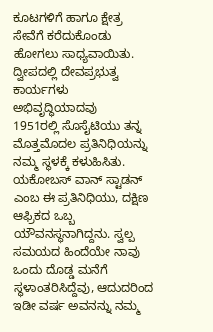ಕೂಟಗಳಿಗೆ ಹಾಗೂ ಕ್ಷೇತ್ರ ಸೇವೆಗೆ ಕರೆದುಕೊಂಡು ಹೋಗಲು ಸಾಧ್ಯವಾಯಿತು.
ದ್ವೀಪದಲ್ಲಿ ದೇವಪ್ರಭುತ್ವ ಕಾರ್ಯಗಳು ಅಭಿವೃದ್ಧಿಯಾದವು
1951ರಲ್ಲಿ ಸೊಸೈಟಿಯು ತನ್ನ ಮೊತ್ತಮೊದಲ ಪ್ರತಿನಿಧಿಯನ್ನು ನಮ್ಮ ಸ್ಥಳಕ್ಕೆ ಕಳುಹಿಸಿತು. ಯಕೋಬಸ್ ವಾನ್ ಸ್ಟಾಡನ್ ಎಂಬ ಈ ಪ್ರತಿನಿಧಿಯು, ದಕ್ಷಿಣ ಆಫ್ರಿಕದ ಒಬ್ಬ ಯೌವನಸ್ಥನಾಗಿದ್ದನು. ಸ್ವಲ್ಪ ಸಮಯದ ಹಿಂದೆಯೇ ನಾವು ಒಂದು ದೊಡ್ಡ ಮನೆಗೆ ಸ್ಥಳಾಂತರಿಸಿದ್ದೆವು, ಆದುದರಿಂದ ಇಡೀ ವರ್ಷ ಅವನನ್ನು ನಮ್ಮ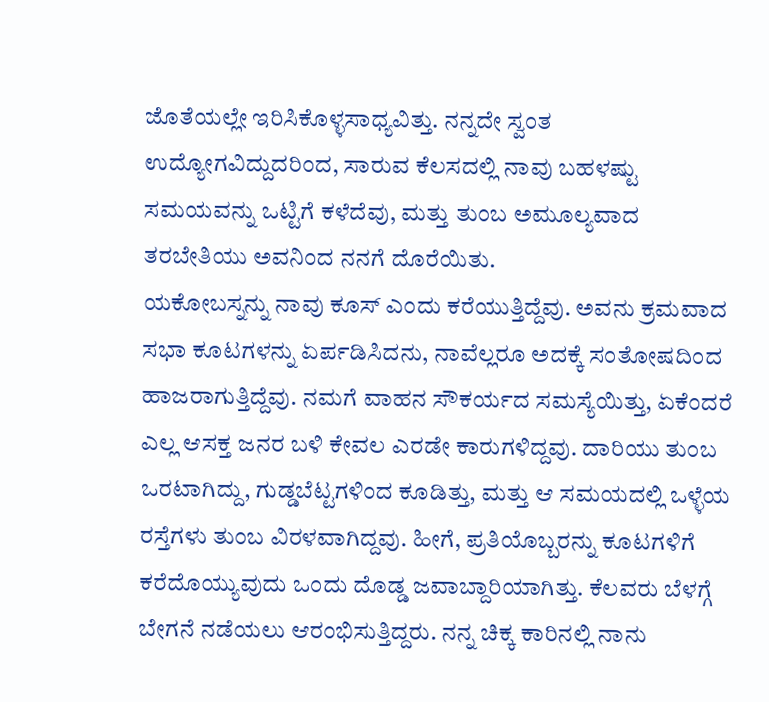ಜೊತೆಯಲ್ಲೇ ಇರಿಸಿಕೊಳ್ಳಸಾಧ್ಯವಿತ್ತು. ನನ್ನದೇ ಸ್ವಂತ ಉದ್ಯೋಗವಿದ್ದುದರಿಂದ, ಸಾರುವ ಕೆಲಸದಲ್ಲಿ ನಾವು ಬಹಳಷ್ಟು ಸಮಯವನ್ನು ಒಟ್ಟಿಗೆ ಕಳೆದೆವು, ಮತ್ತು ತುಂಬ ಅಮೂಲ್ಯವಾದ ತರಬೇತಿಯು ಅವನಿಂದ ನನಗೆ ದೊರೆಯಿತು.
ಯಕೋಬಸ್ನನ್ನು ನಾವು ಕೂಸ್ ಎಂದು ಕರೆಯುತ್ತಿದ್ದೆವು. ಅವನು ಕ್ರಮವಾದ ಸಭಾ ಕೂಟಗಳನ್ನು ಏರ್ಪಡಿಸಿದನು, ನಾವೆಲ್ಲರೂ ಅದಕ್ಕೆ ಸಂತೋಷದಿಂದ ಹಾಜರಾಗುತ್ತಿದ್ದೆವು. ನಮಗೆ ವಾಹನ ಸೌಕರ್ಯದ ಸಮಸ್ಯೆಯಿತ್ತು, ಏಕೆಂದರೆ ಎಲ್ಲ ಆಸಕ್ತ ಜನರ ಬಳಿ ಕೇವಲ ಎರಡೇ ಕಾರುಗಳಿದ್ದವು. ದಾರಿಯು ತುಂಬ ಒರಟಾಗಿದ್ದು, ಗುಡ್ಡಬೆಟ್ಟಗಳಿಂದ ಕೂಡಿತ್ತು, ಮತ್ತು ಆ ಸಮಯದಲ್ಲಿ ಒಳ್ಳೆಯ ರಸ್ತೆಗಳು ತುಂಬ ವಿರಳವಾಗಿದ್ದವು. ಹೀಗೆ, ಪ್ರತಿಯೊಬ್ಬರನ್ನು ಕೂಟಗಳಿಗೆ ಕರೆದೊಯ್ಯುವುದು ಒಂದು ದೊಡ್ಡ ಜವಾಬ್ದಾರಿಯಾಗಿತ್ತು. ಕೆಲವರು ಬೆಳಗ್ಗೆ ಬೇಗನೆ ನಡೆಯಲು ಆರಂಭಿಸುತ್ತಿದ್ದರು. ನನ್ನ ಚಿಕ್ಕ ಕಾರಿನಲ್ಲಿ ನಾನು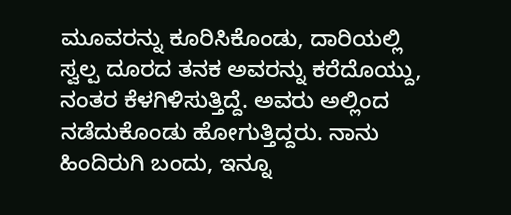ಮೂವರನ್ನು ಕೂರಿಸಿಕೊಂಡು, ದಾರಿಯಲ್ಲಿ ಸ್ವಲ್ಪ ದೂರದ ತನಕ ಅವರನ್ನು ಕರೆದೊಯ್ದು, ನಂತರ ಕೆಳಗಿಳಿಸುತ್ತಿದ್ದೆ. ಅವರು ಅಲ್ಲಿಂದ ನಡೆದುಕೊಂಡು ಹೋಗುತ್ತಿದ್ದರು. ನಾನು ಹಿಂದಿರುಗಿ ಬಂದು, ಇನ್ನೂ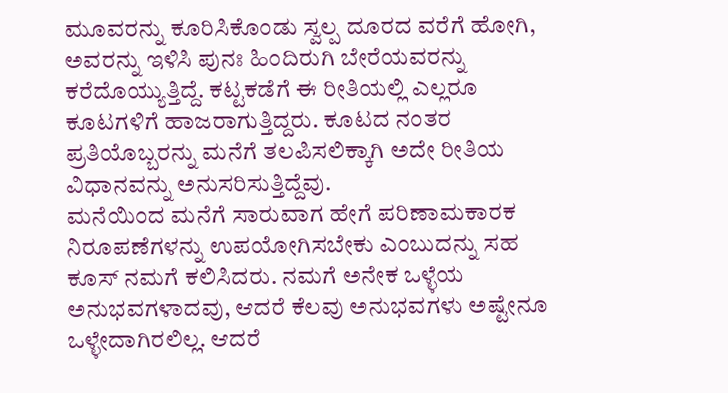ಮೂವರನ್ನು ಕೂರಿಸಿಕೊಂಡು ಸ್ವಲ್ಪ ದೂರದ ವರೆಗೆ ಹೋಗಿ, ಅವರನ್ನು ಇಳಿಸಿ ಪುನಃ ಹಿಂದಿರುಗಿ ಬೇರೆಯವರನ್ನು ಕರೆದೊಯ್ಯುತ್ತಿದ್ದೆ. ಕಟ್ಟಕಡೆಗೆ ಈ ರೀತಿಯಲ್ಲಿ ಎಲ್ಲರೂ ಕೂಟಗಳಿಗೆ ಹಾಜರಾಗುತ್ತಿದ್ದರು. ಕೂಟದ ನಂತರ ಪ್ರತಿಯೊಬ್ಬರನ್ನು ಮನೆಗೆ ತಲಪಿಸಲಿಕ್ಕಾಗಿ ಅದೇ ರೀತಿಯ ವಿಧಾನವನ್ನು ಅನುಸರಿಸುತ್ತಿದ್ದೆವು.
ಮನೆಯಿಂದ ಮನೆಗೆ ಸಾರುವಾಗ ಹೇಗೆ ಪರಿಣಾಮಕಾರಕ ನಿರೂಪಣೆಗಳನ್ನು ಉಪಯೋಗಿಸಬೇಕು ಎಂಬುದನ್ನು ಸಹ ಕೂಸ್ ನಮಗೆ ಕಲಿಸಿದರು. ನಮಗೆ ಅನೇಕ ಒಳ್ಳೆಯ ಅನುಭವಗಳಾದವು, ಆದರೆ ಕೆಲವು ಅನುಭವಗಳು ಅಷ್ಟೇನೂ ಒಳ್ಳೇದಾಗಿರಲಿಲ್ಲ. ಆದರೆ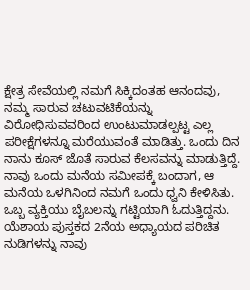ಕ್ಷೇತ್ರ ಸೇವೆಯಲ್ಲಿ ನಮಗೆ ಸಿಕ್ಕಿದಂತಹ ಆನಂದವು, ನಮ್ಮ ಸಾರುವ ಚಟುವಟಿಕೆಯನ್ನು ವಿರೋಧಿಸುವವರಿಂದ ಉಂಟುಮಾಡಲ್ಪಟ್ಟ ಎಲ್ಲ ಪರೀಕ್ಷೆಗಳನ್ನೂ ಮರೆಯುವಂತೆ ಮಾಡಿತ್ತು. ಒಂದು ದಿನ ನಾನು ಕೂಸ್ ಜೊತೆ ಸಾರುವ ಕೆಲಸವನ್ನು ಮಾಡುತ್ತಿದ್ದೆ. ನಾವು ಒಂದು ಮನೆಯ ಸಮೀಪಕ್ಕೆ ಬಂದಾಗ, ಆ ಮನೆಯ ಒಳಗಿನಿಂದ ನಮಗೆ ಒಂದು ಧ್ವನಿ ಕೇಳಿಸಿತು. ಒಬ್ಬ ವ್ಯಕ್ತಿಯು ಬೈಬಲನ್ನು ಗಟ್ಟಿಯಾಗಿ ಓದುತ್ತಿದ್ದನು. ಯೆಶಾಯ ಪುಸ್ತಕದ 2ನೆಯ ಅಧ್ಯಾಯದ ಪರಿಚಿತ ನುಡಿಗಳನ್ನು ನಾವು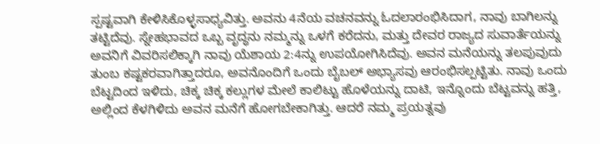ಸ್ಪಷ್ಟವಾಗಿ ಕೇಳಿಸಿಕೊಳ್ಳಸಾಧ್ಯವಿತ್ತು. ಅವನು 4ನೆಯ ವಚನವನ್ನು ಓದಲಾರಂಭಿಸಿದಾಗ, ನಾವು ಬಾಗಿಲನ್ನು ತಟ್ಟಿದೆವು. ಸ್ನೇಹಭಾವದ ಒಬ್ಬ ವೃದ್ಧನು ನಮ್ಮನ್ನು ಒಳಗೆ ಕರೆದನು, ಮತ್ತು ದೇವರ ರಾಜ್ಯದ ಸುವಾರ್ತೆಯನ್ನು ಅವನಿಗೆ ವಿವರಿಸಲಿಕ್ಕಾಗಿ ನಾವು ಯೆಶಾಯ 2:4ನ್ನು ಉಪಯೋಗಿಸಿದೆವು. ಅವನ ಮನೆಯನ್ನು ತಲಪುವುದು ತುಂಬ ಕಷ್ಟಕರವಾಗಿತ್ತಾದರೂ, ಅವನೊಂದಿಗೆ ಒಂದು ಬೈಬಲ್ ಅಭ್ಯಾಸವು ಆರಂಭಿಸಲ್ಪಟ್ಟಿತು. ನಾವು ಒಂದು ಬೆಟ್ಟದಿಂದ ಇಳಿದು, ಚಿಕ್ಕ ಚಿಕ್ಕ ಕಲ್ಲುಗಳ ಮೇಲೆ ಕಾಲಿಟ್ಟು ಹೊಳೆಯನ್ನು ದಾಟಿ, ಇನ್ನೊಂದು ಬೆಟ್ಟವನ್ನು ಹತ್ತಿ, ಅಲ್ಲಿಂದ ಕೆಳಗಿಳಿದು ಅವನ ಮನೆಗೆ ಹೋಗಬೇಕಾಗಿತ್ತು. ಆದರೆ ನಮ್ಮ ಪ್ರಯತ್ನವು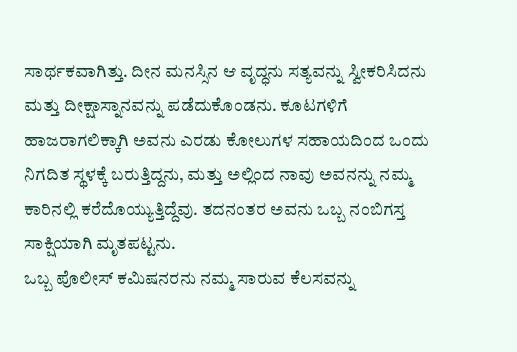ಸಾರ್ಥಕವಾಗಿತ್ತು. ದೀನ ಮನಸ್ಸಿನ ಆ ವೃದ್ಧನು ಸತ್ಯವನ್ನು ಸ್ವೀಕರಿಸಿದನು ಮತ್ತು ದೀಕ್ಷಾಸ್ನಾನವನ್ನು ಪಡೆದುಕೊಂಡನು. ಕೂಟಗಳಿಗೆ ಹಾಜರಾಗಲಿಕ್ಕಾಗಿ ಅವನು ಎರಡು ಕೋಲುಗಳ ಸಹಾಯದಿಂದ ಒಂದು ನಿಗದಿತ ಸ್ಥಳಕ್ಕೆ ಬರುತ್ತಿದ್ದನು, ಮತ್ತು ಅಲ್ಲಿಂದ ನಾವು ಅವನನ್ನು ನಮ್ಮ ಕಾರಿನಲ್ಲಿ ಕರೆದೊಯ್ಯುತ್ತಿದ್ದೆವು. ತದನಂತರ ಅವನು ಒಬ್ಬ ನಂಬಿಗಸ್ತ ಸಾಕ್ಷಿಯಾಗಿ ಮೃತಪಟ್ಟನು.
ಒಬ್ಬ ಪೊಲೀಸ್ ಕಮಿಷನರನು ನಮ್ಮ ಸಾರುವ ಕೆಲಸವನ್ನು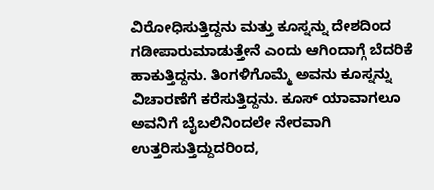ವಿರೋಧಿಸುತ್ತಿದ್ದನು ಮತ್ತು ಕೂಸ್ನನ್ನು ದೇಶದಿಂದ ಗಡೀಪಾರುಮಾಡುತ್ತೇನೆ ಎಂದು ಆಗಿಂದಾಗ್ಗೆ ಬೆದರಿಕೆ ಹಾಕುತ್ತಿದ್ದನು. ತಿಂಗಳಿಗೊಮ್ಮೆ ಅವನು ಕೂಸ್ನನ್ನು ವಿಚಾರಣೆಗೆ ಕರೆಸುತ್ತಿದ್ದನು. ಕೂಸ್ ಯಾವಾಗಲೂ ಅವನಿಗೆ ಬೈಬಲಿನಿಂದಲೇ ನೇರವಾಗಿ ಉತ್ತರಿಸುತ್ತಿದ್ದುದರಿಂದ,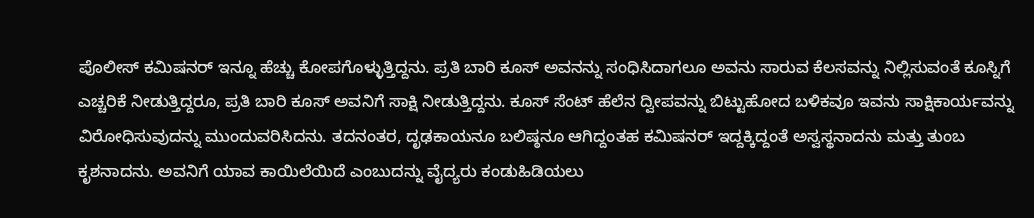ಪೊಲೀಸ್ ಕಮಿಷನರ್ ಇನ್ನೂ ಹೆಚ್ಚು ಕೋಪಗೊಳ್ಳುತ್ತಿದ್ದನು. ಪ್ರತಿ ಬಾರಿ ಕೂಸ್ ಅವನನ್ನು ಸಂಧಿಸಿದಾಗಲೂ ಅವನು ಸಾರುವ ಕೆಲಸವನ್ನು ನಿಲ್ಲಿಸುವಂತೆ ಕೂಸ್ನಿಗೆ ಎಚ್ಚರಿಕೆ ನೀಡುತ್ತಿದ್ದರೂ, ಪ್ರತಿ ಬಾರಿ ಕೂಸ್ ಅವನಿಗೆ ಸಾಕ್ಷಿ ನೀಡುತ್ತಿದ್ದನು. ಕೂಸ್ ಸೆಂಟ್ ಹೆಲೆನ ದ್ವೀಪವನ್ನು ಬಿಟ್ಟುಹೋದ ಬಳಿಕವೂ ಇವನು ಸಾಕ್ಷಿಕಾರ್ಯವನ್ನು ವಿರೋಧಿಸುವುದನ್ನು ಮುಂದುವರಿಸಿದನು. ತದನಂತರ, ದೃಢಕಾಯನೂ ಬಲಿಷ್ಠನೂ ಆಗಿದ್ದಂತಹ ಕಮಿಷನರ್ ಇದ್ದಕ್ಕಿದ್ದಂತೆ ಅಸ್ವಸ್ಥನಾದನು ಮತ್ತು ತುಂಬ ಕೃಶನಾದನು. ಅವನಿಗೆ ಯಾವ ಕಾಯಿಲೆಯಿದೆ ಎಂಬುದನ್ನು ವೈದ್ಯರು ಕಂಡುಹಿಡಿಯಲು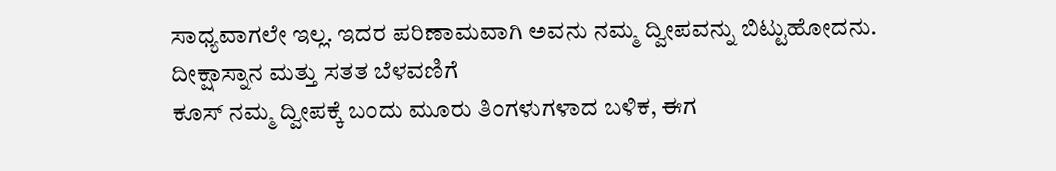ಸಾಧ್ಯವಾಗಲೇ ಇಲ್ಲ. ಇದರ ಪರಿಣಾಮವಾಗಿ ಅವನು ನಮ್ಮ ದ್ವೀಪವನ್ನು ಬಿಟ್ಟುಹೋದನು.
ದೀಕ್ಷಾಸ್ನಾನ ಮತ್ತು ಸತತ ಬೆಳವಣಿಗೆ
ಕೂಸ್ ನಮ್ಮ ದ್ವೀಪಕ್ಕೆ ಬಂದು ಮೂರು ತಿಂಗಳುಗಳಾದ ಬಳಿಕ, ಈಗ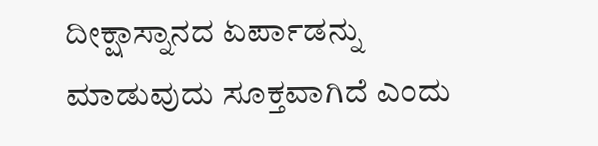ದೀಕ್ಷಾಸ್ನಾನದ ಏರ್ಪಾಡನ್ನು ಮಾಡುವುದು ಸೂಕ್ತವಾಗಿದೆ ಎಂದು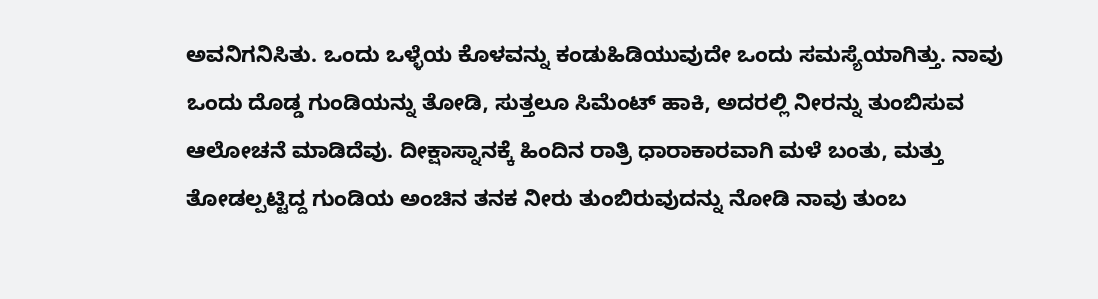ಅವನಿಗನಿಸಿತು. ಒಂದು ಒಳ್ಳೆಯ ಕೊಳವನ್ನು ಕಂಡುಹಿಡಿಯುವುದೇ ಒಂದು ಸಮಸ್ಯೆಯಾಗಿತ್ತು. ನಾವು ಒಂದು ದೊಡ್ಡ ಗುಂಡಿಯನ್ನು ತೋಡಿ, ಸುತ್ತಲೂ ಸಿಮೆಂಟ್ ಹಾಕಿ, ಅದರಲ್ಲಿ ನೀರನ್ನು ತುಂಬಿಸುವ ಆಲೋಚನೆ ಮಾಡಿದೆವು. ದೀಕ್ಷಾಸ್ನಾನಕ್ಕೆ ಹಿಂದಿನ ರಾತ್ರಿ ಧಾರಾಕಾರವಾಗಿ ಮಳೆ ಬಂತು, ಮತ್ತು ತೋಡಲ್ಪಟ್ಟಿದ್ದ ಗುಂಡಿಯ ಅಂಚಿನ ತನಕ ನೀರು ತುಂಬಿರುವುದನ್ನು ನೋಡಿ ನಾವು ತುಂಬ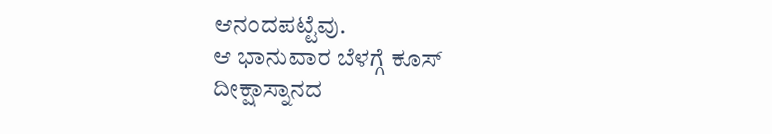ಆನಂದಪಟ್ಟೆವು.
ಆ ಭಾನುವಾರ ಬೆಳಗ್ಗೆ ಕೂಸ್ ದೀಕ್ಷಾಸ್ನಾನದ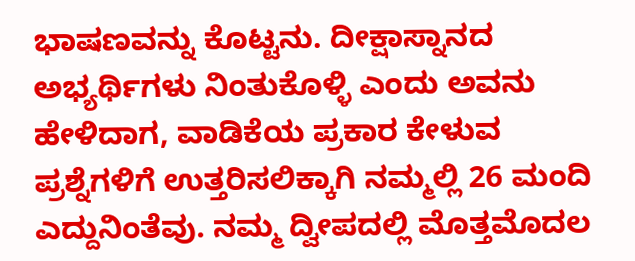ಭಾಷಣವನ್ನು ಕೊಟ್ಟನು. ದೀಕ್ಷಾಸ್ನಾನದ ಅಭ್ಯರ್ಥಿಗಳು ನಿಂತುಕೊಳ್ಳಿ ಎಂದು ಅವನು ಹೇಳಿದಾಗ, ವಾಡಿಕೆಯ ಪ್ರಕಾರ ಕೇಳುವ ಪ್ರಶ್ನೆಗಳಿಗೆ ಉತ್ತರಿಸಲಿಕ್ಕಾಗಿ ನಮ್ಮಲ್ಲಿ 26 ಮಂದಿ ಎದ್ದುನಿಂತೆವು. ನಮ್ಮ ದ್ವೀಪದಲ್ಲಿ ಮೊತ್ತಮೊದಲ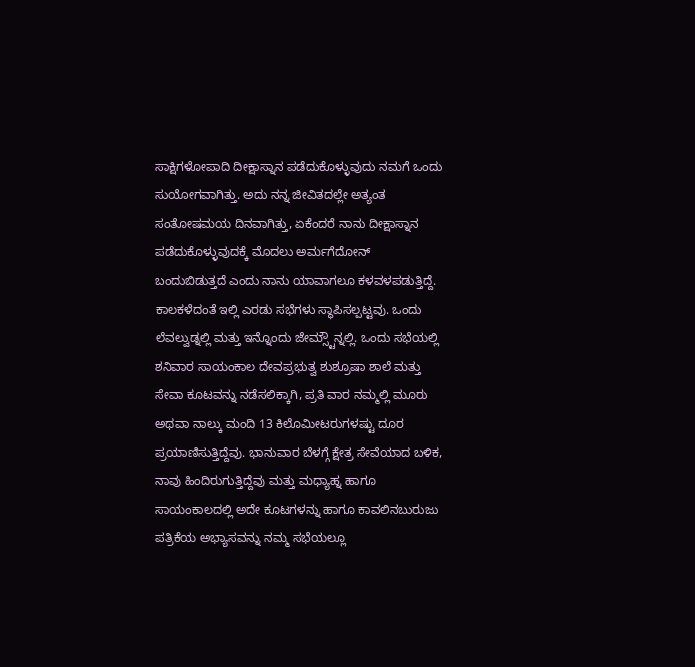ಸಾಕ್ಷಿಗಳೋಪಾದಿ ದೀಕ್ಷಾಸ್ನಾನ ಪಡೆದುಕೊಳ್ಳುವುದು ನಮಗೆ ಒಂದು ಸುಯೋಗವಾಗಿತ್ತು. ಅದು ನನ್ನ ಜೀವಿತದಲ್ಲೇ ಅತ್ಯಂತ ಸಂತೋಷಮಯ ದಿನವಾಗಿತ್ತು, ಏಕೆಂದರೆ ನಾನು ದೀಕ್ಷಾಸ್ನಾನ ಪಡೆದುಕೊಳ್ಳುವುದಕ್ಕೆ ಮೊದಲು ಅರ್ಮಗೆದೋನ್ ಬಂದುಬಿಡುತ್ತದೆ ಎಂದು ನಾನು ಯಾವಾಗಲೂ ಕಳವಳಪಡುತ್ತಿದ್ದೆ.
ಕಾಲಕಳೆದಂತೆ ಇಲ್ಲಿ ಎರಡು ಸಭೆಗಳು ಸ್ಥಾಪಿಸಲ್ಪಟ್ಟವು. ಒಂದು ಲೆವಲ್ವುಡ್ನಲ್ಲಿ ಮತ್ತು ಇನ್ನೊಂದು ಜೇಮ್ಸ್ಟೌನ್ನಲ್ಲಿ. ಒಂದು ಸಭೆಯಲ್ಲಿ ಶನಿವಾರ ಸಾಯಂಕಾಲ ದೇವಪ್ರಭುತ್ವ ಶುಶ್ರೂಷಾ ಶಾಲೆ ಮತ್ತು ಸೇವಾ ಕೂಟವನ್ನು ನಡೆಸಲಿಕ್ಕಾಗಿ, ಪ್ರತಿ ವಾರ ನಮ್ಮಲ್ಲಿ ಮೂರು ಅಥವಾ ನಾಲ್ಕು ಮಂದಿ 13 ಕಿಲೊಮೀಟರುಗಳಷ್ಟು ದೂರ ಪ್ರಯಾಣಿಸುತ್ತಿದ್ದೆವು. ಭಾನುವಾರ ಬೆಳಗ್ಗೆ ಕ್ಷೇತ್ರ ಸೇವೆಯಾದ ಬಳಿಕ, ನಾವು ಹಿಂದಿರುಗುತ್ತಿದ್ದೆವು ಮತ್ತು ಮಧ್ಯಾಹ್ನ ಹಾಗೂ ಸಾಯಂಕಾಲದಲ್ಲಿ ಅದೇ ಕೂಟಗಳನ್ನು ಹಾಗೂ ಕಾವಲಿನಬುರುಜು ಪತ್ರಿಕೆಯ ಅಭ್ಯಾಸವನ್ನು ನಮ್ಮ ಸಭೆಯಲ್ಲೂ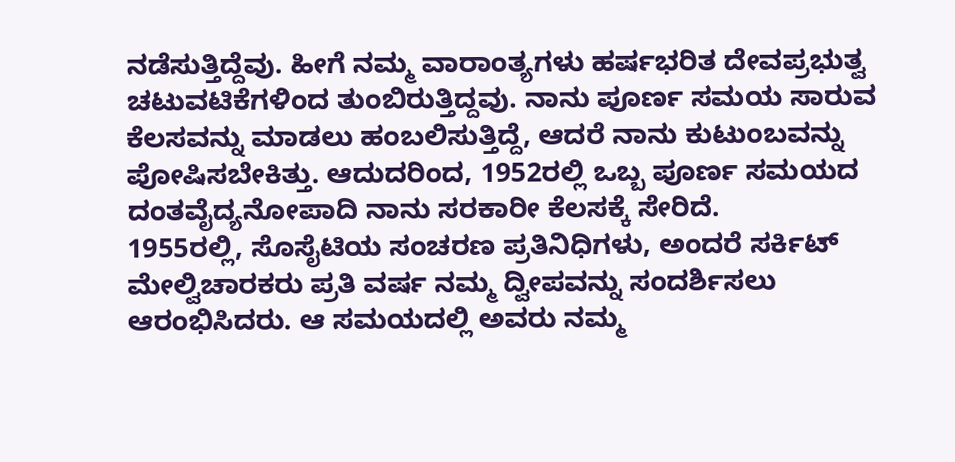ನಡೆಸುತ್ತಿದ್ದೆವು. ಹೀಗೆ ನಮ್ಮ ವಾರಾಂತ್ಯಗಳು ಹರ್ಷಭರಿತ ದೇವಪ್ರಭುತ್ವ ಚಟುವಟಿಕೆಗಳಿಂದ ತುಂಬಿರುತ್ತಿದ್ದವು. ನಾನು ಪೂರ್ಣ ಸಮಯ ಸಾರುವ ಕೆಲಸವನ್ನು ಮಾಡಲು ಹಂಬಲಿಸುತ್ತಿದ್ದೆ, ಆದರೆ ನಾನು ಕುಟುಂಬವನ್ನು ಪೋಷಿಸಬೇಕಿತ್ತು. ಆದುದರಿಂದ, 1952ರಲ್ಲಿ ಒಬ್ಬ ಪೂರ್ಣ ಸಮಯದ ದಂತವೈದ್ಯನೋಪಾದಿ ನಾನು ಸರಕಾರೀ ಕೆಲಸಕ್ಕೆ ಸೇರಿದೆ.
1955ರಲ್ಲಿ, ಸೊಸೈಟಿಯ ಸಂಚರಣ ಪ್ರತಿನಿಧಿಗಳು, ಅಂದರೆ ಸರ್ಕಿಟ್ ಮೇಲ್ವಿಚಾರಕರು ಪ್ರತಿ ವರ್ಷ ನಮ್ಮ ದ್ವೀಪವನ್ನು ಸಂದರ್ಶಿಸಲು ಆರಂಭಿಸಿದರು. ಆ ಸಮಯದಲ್ಲಿ ಅವರು ನಮ್ಮ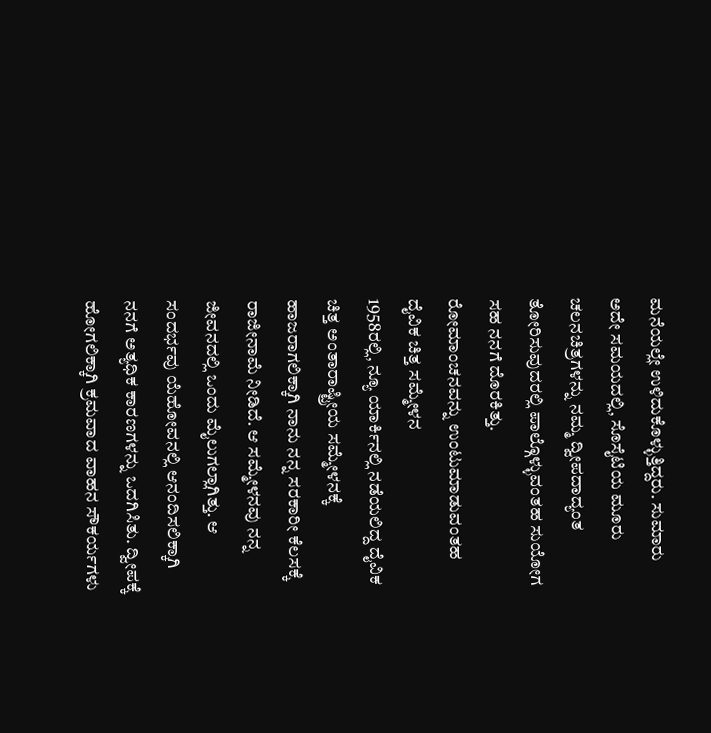ಮನೆಯಲ್ಲೇ ಉಳಿದುಕೊಳ್ಳುತ್ತಿದ್ದರು. ಸುಮಾರು ಅದೇ ಸಮಯದಲ್ಲಿ, ಸೊಸೈಟಿಯ ಮೂರು ಚಲನಚಿತ್ರಗಳನ್ನು ನಮ್ಮ ದ್ವೀಪದಾದ್ಯಂತ ತೋರಿಸುವುದರಲ್ಲಿ ಪಾಲ್ಗೊಳ್ಳುವಂತಹ ಸುಯೋಗ ಸಹ ನನಗೆ ದೊರಕಿತ್ತು.
ರೋಮಾಂಚನವನ್ನು ಉಂಟುಮಾಡುವಂತಹ ದೈವಿಕ ಚಿತ್ತ ಸಮ್ಮೇಳನ
1958ರಲ್ಲಿ, ನ್ಯೂ ಯಾರ್ಕಿನಲ್ಲಿ ನಡೆಯಲಿದ್ದ ದೈವಿಕ ಚಿತ್ತ ಅಂತಾರಾಷ್ಟ್ರೀಯ ಸಮ್ಮೇಳನಕ್ಕೆ ಹಾಜರಾಗಲಿಕ್ಕಾಗಿ ನಾನು ನನ್ನ ಸರಕಾರೀ ಕೆಲಸಕ್ಕೆ ರಾಜೀನಾಮೆ ನೀಡಿದೆ. ಆ ಸಮ್ಮೇಳನವು ನನ್ನ ಜೀವನದಲ್ಲಿ ಒಂದು ಮೈಲುಗಲ್ಲಾಗಿತ್ತು. ಆ ಸಂದರ್ಭವು ಯೆಹೋವನಲ್ಲಿ ಆನಂದಿಸಲಿಕ್ಕಾಗಿ ನನಗೆ ಅತ್ಯಧಿಕ ಕಾರಣಗಳನ್ನು ಒದಗಿಸಿತು. ದ್ವೀಪಕ್ಕೆ ಹೋಗಲಿಕ್ಕಾಗಿ ಕ್ರಮವಾದ ವಾಹನ ಸೌಕರ್ಯಗಳು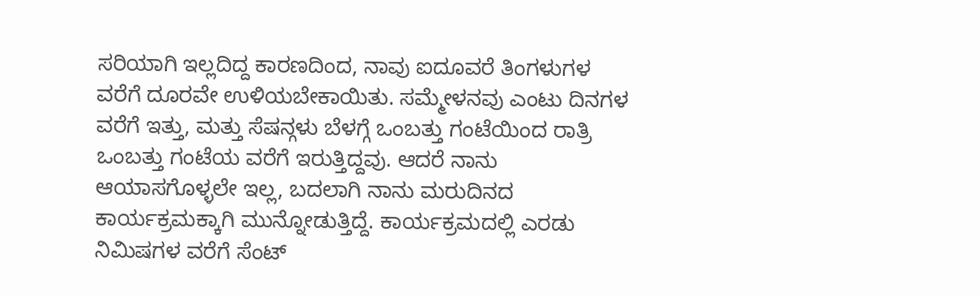ಸರಿಯಾಗಿ ಇಲ್ಲದಿದ್ದ ಕಾರಣದಿಂದ, ನಾವು ಐದೂವರೆ ತಿಂಗಳುಗಳ ವರೆಗೆ ದೂರವೇ ಉಳಿಯಬೇಕಾಯಿತು. ಸಮ್ಮೇಳನವು ಎಂಟು ದಿನಗಳ ವರೆಗೆ ಇತ್ತು, ಮತ್ತು ಸೆಷನ್ಗಳು ಬೆಳಗ್ಗೆ ಒಂಬತ್ತು ಗಂಟೆಯಿಂದ ರಾತ್ರಿ ಒಂಬತ್ತು ಗಂಟೆಯ ವರೆಗೆ ಇರುತ್ತಿದ್ದವು. ಆದರೆ ನಾನು ಆಯಾಸಗೊಳ್ಳಲೇ ಇಲ್ಲ, ಬದಲಾಗಿ ನಾನು ಮರುದಿನದ ಕಾರ್ಯಕ್ರಮಕ್ಕಾಗಿ ಮುನ್ನೋಡುತ್ತಿದ್ದೆ. ಕಾರ್ಯಕ್ರಮದಲ್ಲಿ ಎರಡು ನಿಮಿಷಗಳ ವರೆಗೆ ಸೆಂಟ್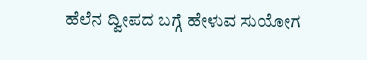ಹೆಲೆನ ದ್ವೀಪದ ಬಗ್ಗೆ ಹೇಳುವ ಸುಯೋಗ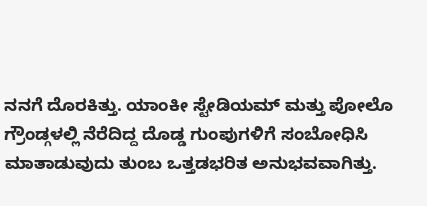ನನಗೆ ದೊರಕಿತ್ತು. ಯಾಂಕೀ ಸ್ಟೇಡಿಯಮ್ ಮತ್ತು ಪೋಲೊ ಗ್ರೌಂಡ್ಗಳಲ್ಲಿ ನೆರೆದಿದ್ದ ದೊಡ್ಡ ಗುಂಪುಗಳಿಗೆ ಸಂಬೋಧಿಸಿ ಮಾತಾಡುವುದು ತುಂಬ ಒತ್ತಡಭರಿತ ಅನುಭವವಾಗಿತ್ತು.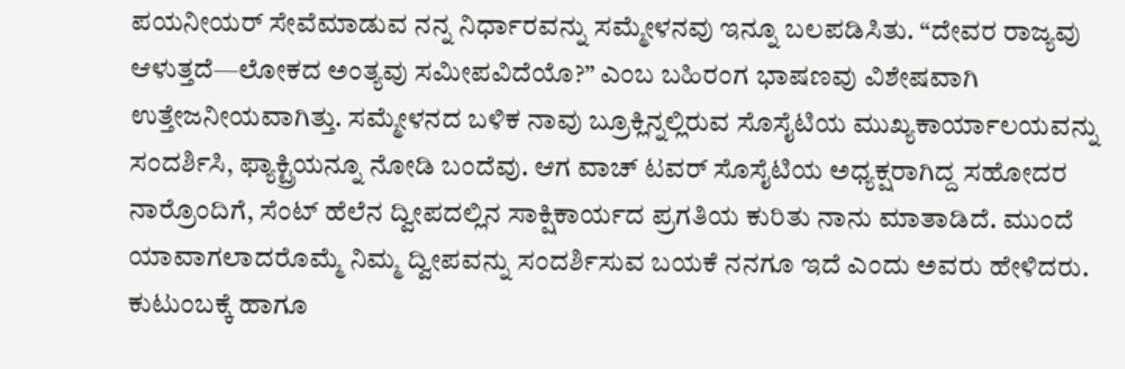ಪಯನೀಯರ್ ಸೇವೆಮಾಡುವ ನನ್ನ ನಿರ್ಧಾರವನ್ನು ಸಮ್ಮೇಳನವು ಇನ್ನೂ ಬಲಪಡಿಸಿತು. “ದೇವರ ರಾಜ್ಯವು ಆಳುತ್ತದೆ—ಲೋಕದ ಅಂತ್ಯವು ಸಮೀಪವಿದೆಯೊ?” ಎಂಬ ಬಹಿರಂಗ ಭಾಷಣವು ವಿಶೇಷವಾಗಿ ಉತ್ತೇಜನೀಯವಾಗಿತ್ತು. ಸಮ್ಮೇಳನದ ಬಳಿಕ ನಾವು ಬ್ರೂಕ್ಲಿನ್ನಲ್ಲಿರುವ ಸೊಸೈಟಿಯ ಮುಖ್ಯಕಾರ್ಯಾಲಯವನ್ನು ಸಂದರ್ಶಿಸಿ, ಫ್ಯಾಕ್ಟ್ರಿಯನ್ನೂ ನೋಡಿ ಬಂದೆವು. ಆಗ ವಾಚ್ ಟವರ್ ಸೊಸೈಟಿಯ ಅಧ್ಯಕ್ಷರಾಗಿದ್ದ ಸಹೋದರ ನಾರ್ರೊಂದಿಗೆ, ಸೆಂಟ್ ಹೆಲೆನ ದ್ವೀಪದಲ್ಲಿನ ಸಾಕ್ಷಿಕಾರ್ಯದ ಪ್ರಗತಿಯ ಕುರಿತು ನಾನು ಮಾತಾಡಿದೆ. ಮುಂದೆ ಯಾವಾಗಲಾದರೊಮ್ಮೆ ನಿಮ್ಮ ದ್ವೀಪವನ್ನು ಸಂದರ್ಶಿಸುವ ಬಯಕೆ ನನಗೂ ಇದೆ ಎಂದು ಅವರು ಹೇಳಿದರು. ಕುಟುಂಬಕ್ಕೆ ಹಾಗೂ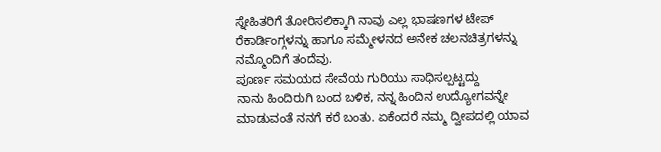ಸ್ನೇಹಿತರಿಗೆ ತೋರಿಸಲಿಕ್ಕಾಗಿ ನಾವು ಎಲ್ಲ ಭಾಷಣಗಳ ಟೇಪ್ ರೆಕಾರ್ಡಿಂಗ್ಗಳನ್ನು ಹಾಗೂ ಸಮ್ಮೇಳನದ ಅನೇಕ ಚಲನಚಿತ್ರಗಳನ್ನು ನಮ್ಮೊಂದಿಗೆ ತಂದೆವು.
ಪೂರ್ಣ ಸಮಯದ ಸೇವೆಯ ಗುರಿಯು ಸಾಧಿಸಲ್ಪಟ್ಟದ್ದು
ನಾನು ಹಿಂದಿರುಗಿ ಬಂದ ಬಳಿಕ, ನನ್ನ ಹಿಂದಿನ ಉದ್ಯೋಗವನ್ನೇ ಮಾಡುವಂತೆ ನನಗೆ ಕರೆ ಬಂತು. ಏಕೆಂದರೆ ನಮ್ಮ ದ್ವೀಪದಲ್ಲಿ ಯಾವ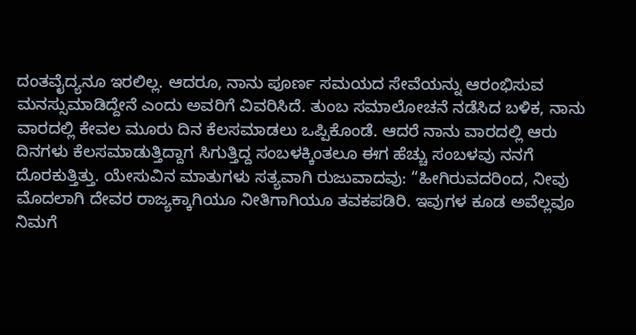ದಂತವೈದ್ಯನೂ ಇರಲಿಲ್ಲ. ಆದರೂ, ನಾನು ಪೂರ್ಣ ಸಮಯದ ಸೇವೆಯನ್ನು ಆರಂಭಿಸುವ ಮನಸ್ಸುಮಾಡಿದ್ದೇನೆ ಎಂದು ಅವರಿಗೆ ವಿವರಿಸಿದೆ. ತುಂಬ ಸಮಾಲೋಚನೆ ನಡೆಸಿದ ಬಳಿಕ, ನಾನು ವಾರದಲ್ಲಿ ಕೇವಲ ಮೂರು ದಿನ ಕೆಲಸಮಾಡಲು ಒಪ್ಪಿಕೊಂಡೆ. ಆದರೆ ನಾನು ವಾರದಲ್ಲಿ ಆರು ದಿನಗಳು ಕೆಲಸಮಾಡುತ್ತಿದ್ದಾಗ ಸಿಗುತ್ತಿದ್ದ ಸಂಬಳಕ್ಕಿಂತಲೂ ಈಗ ಹೆಚ್ಚು ಸಂಬಳವು ನನಗೆ ದೊರಕುತ್ತಿತ್ತು. ಯೇಸುವಿನ ಮಾತುಗಳು ಸತ್ಯವಾಗಿ ರುಜುವಾದವು: “ಹೀಗಿರುವದರಿಂದ, ನೀವು ಮೊದಲಾಗಿ ದೇವರ ರಾಜ್ಯಕ್ಕಾಗಿಯೂ ನೀತಿಗಾಗಿಯೂ ತವಕಪಡಿರಿ. ಇವುಗಳ ಕೂಡ ಅವೆಲ್ಲವೂ ನಿಮಗೆ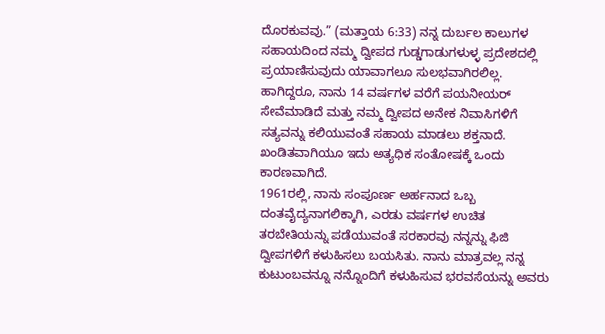ದೊರಕುವವು.” (ಮತ್ತಾಯ 6:33) ನನ್ನ ದುರ್ಬಲ ಕಾಲುಗಳ ಸಹಾಯದಿಂದ ನಮ್ಮ ದ್ವೀಪದ ಗುಡ್ಡಗಾಡುಗಳುಳ್ಳ ಪ್ರದೇಶದಲ್ಲಿ ಪ್ರಯಾಣಿಸುವುದು ಯಾವಾಗಲೂ ಸುಲಭವಾಗಿರಲಿಲ್ಲ. ಹಾಗಿದ್ದರೂ, ನಾನು 14 ವರ್ಷಗಳ ವರೆಗೆ ಪಯನೀಯರ್ ಸೇವೆಮಾಡಿದೆ ಮತ್ತು ನಮ್ಮ ದ್ವೀಪದ ಅನೇಕ ನಿವಾಸಿಗಳಿಗೆ ಸತ್ಯವನ್ನು ಕಲಿಯುವಂತೆ ಸಹಾಯ ಮಾಡಲು ಶಕ್ತನಾದೆ. ಖಂಡಿತವಾಗಿಯೂ ಇದು ಅತ್ಯಧಿಕ ಸಂತೋಷಕ್ಕೆ ಒಂದು ಕಾರಣವಾಗಿದೆ.
1961ರಲ್ಲಿ, ನಾನು ಸಂಪೂರ್ಣ ಅರ್ಹನಾದ ಒಬ್ಬ ದಂತವೈದ್ಯನಾಗಲಿಕ್ಕಾಗಿ, ಎರಡು ವರ್ಷಗಳ ಉಚಿತ ತರಬೇತಿಯನ್ನು ಪಡೆಯುವಂತೆ ಸರಕಾರವು ನನ್ನನ್ನು ಫಿಜಿ ದ್ವೀಪಗಳಿಗೆ ಕಳುಹಿಸಲು ಬಯಸಿತು. ನಾನು ಮಾತ್ರವಲ್ಲ ನನ್ನ ಕುಟುಂಬವನ್ನೂ ನನ್ನೊಂದಿಗೆ ಕಳುಹಿಸುವ ಭರವಸೆಯನ್ನು ಅವರು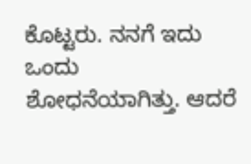ಕೊಟ್ಟರು. ನನಗೆ ಇದು ಒಂದು ಶೋಧನೆಯಾಗಿತ್ತು. ಆದರೆ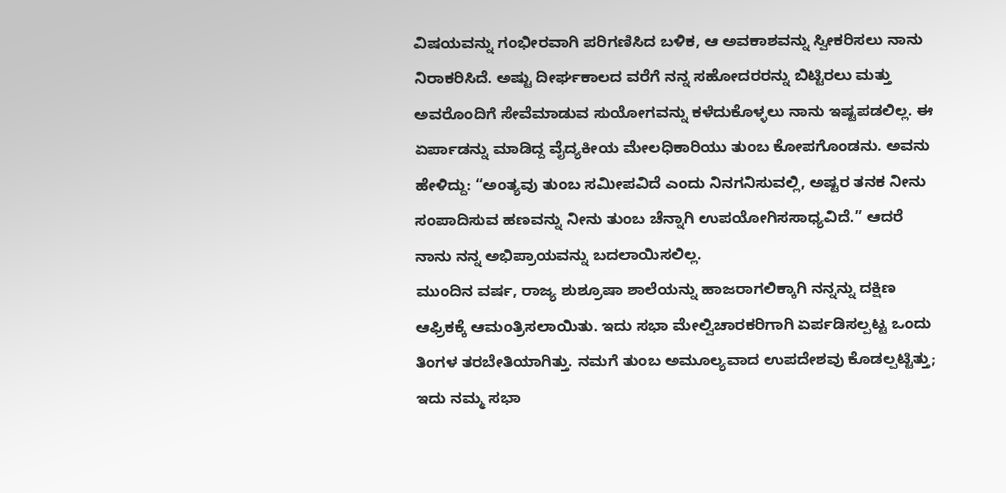ವಿಷಯವನ್ನು ಗಂಭೀರವಾಗಿ ಪರಿಗಣಿಸಿದ ಬಳಿಕ, ಆ ಅವಕಾಶವನ್ನು ಸ್ವೀಕರಿಸಲು ನಾನು ನಿರಾಕರಿಸಿದೆ. ಅಷ್ಟು ದೀರ್ಘಕಾಲದ ವರೆಗೆ ನನ್ನ ಸಹೋದರರನ್ನು ಬಿಟ್ಟಿರಲು ಮತ್ತು ಅವರೊಂದಿಗೆ ಸೇವೆಮಾಡುವ ಸುಯೋಗವನ್ನು ಕಳೆದುಕೊಳ್ಳಲು ನಾನು ಇಷ್ಟಪಡಲಿಲ್ಲ. ಈ ಏರ್ಪಾಡನ್ನು ಮಾಡಿದ್ದ ವೈದ್ಯಕೀಯ ಮೇಲಧಿಕಾರಿಯು ತುಂಬ ಕೋಪಗೊಂಡನು. ಅವನು ಹೇಳಿದ್ದು: “ಅಂತ್ಯವು ತುಂಬ ಸಮೀಪವಿದೆ ಎಂದು ನಿನಗನಿಸುವಲ್ಲಿ, ಅಷ್ಟರ ತನಕ ನೀನು ಸಂಪಾದಿಸುವ ಹಣವನ್ನು ನೀನು ತುಂಬ ಚೆನ್ನಾಗಿ ಉಪಯೋಗಿಸಸಾಧ್ಯವಿದೆ.” ಆದರೆ ನಾನು ನನ್ನ ಅಭಿಪ್ರಾಯವನ್ನು ಬದಲಾಯಿಸಲಿಲ್ಲ.
ಮುಂದಿನ ವರ್ಷ, ರಾಜ್ಯ ಶುಶ್ರೂಷಾ ಶಾಲೆಯನ್ನು ಹಾಜರಾಗಲಿಕ್ಕಾಗಿ ನನ್ನನ್ನು ದಕ್ಷಿಣ ಆಫ್ರಿಕಕ್ಕೆ ಆಮಂತ್ರಿಸಲಾಯಿತು. ಇದು ಸಭಾ ಮೇಲ್ವಿಚಾರಕರಿಗಾಗಿ ಏರ್ಪಡಿಸಲ್ಪಟ್ಟ ಒಂದು ತಿಂಗಳ ತರಬೇತಿಯಾಗಿತ್ತು. ನಮಗೆ ತುಂಬ ಅಮೂಲ್ಯವಾದ ಉಪದೇಶವು ಕೊಡಲ್ಪಟ್ಟಿತ್ತು; ಇದು ನಮ್ಮ ಸಭಾ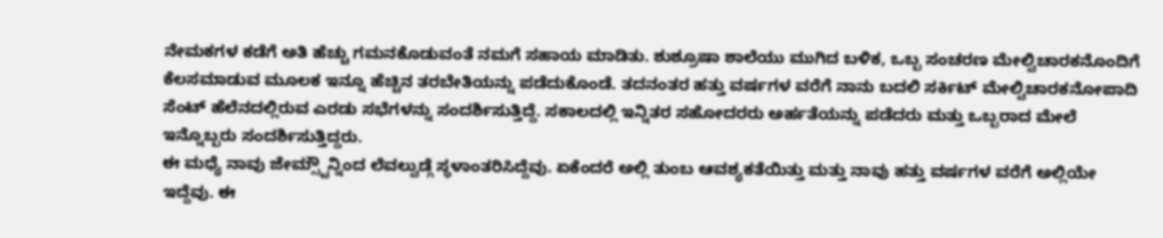ನೇಮಕಗಳ ಕಡೆಗೆ ಅತಿ ಹೆಚ್ಚು ಗಮನಕೊಡುವಂತೆ ನಮಗೆ ಸಹಾಯ ಮಾಡಿತು. ಶುಶ್ರೂಷಾ ಶಾಲೆಯು ಮುಗಿದ ಬಳಿಕ, ಒಬ್ಬ ಸಂಚರಣ ಮೇಲ್ವಿಚಾರಕನೊಂದಿಗೆ ಕೆಲಸಮಾಡುವ ಮೂಲಕ ಇನ್ನೂ ಹೆಚ್ಚಿನ ತರಬೇತಿಯನ್ನು ಪಡೆದುಕೊಂಡೆ. ತದನಂತರ ಹತ್ತು ವರ್ಷಗಳ ವರೆಗೆ ನಾನು ಬದಲಿ ಸರ್ಕಿಟ್ ಮೇಲ್ವಿಚಾರಕನೋಪಾದಿ ಸೆಂಟ್ ಹೆಲೆನದಲ್ಲಿರುವ ಎರಡು ಸಭೆಗಳನ್ನು ಸಂದರ್ಶಿಸುತ್ತಿದ್ದೆ. ಸಕಾಲದಲ್ಲಿ ಇನ್ನಿತರ ಸಹೋದರರು ಅರ್ಹತೆಯನ್ನು ಪಡೆದರು ಮತ್ತು ಒಬ್ಬರಾದ ಮೇಲೆ ಇನ್ನೊಬ್ಬರು ಸಂದರ್ಶಿಸುತ್ತಿದ್ದರು.
ಈ ಮಧ್ಯೆ ನಾವು ಜೇಮ್ಸ್ಟೌನ್ನಿಂದ ಲೆವಲ್ವುಡ್ಗೆ ಸ್ಥಳಾಂತರಿಸಿದ್ದೆವು. ಏಕೆಂದರೆ ಅಲ್ಲಿ ತುಂಬ ಆವಶ್ಯಕತೆಯಿತ್ತು ಮತ್ತು ನಾವು ಹತ್ತು ವರ್ಷಗಳ ವರೆಗೆ ಅಲ್ಲಿಯೇ ಇದ್ದೆವು. ಈ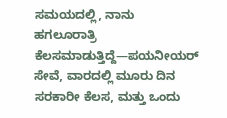ಸಮಯದಲ್ಲಿ, ನಾನು ಹಗಲೂರಾತ್ರಿ ಕೆಲಸಮಾಡುತ್ತಿದ್ದೆ—ಪಯನೀಯರ್ ಸೇವೆ, ವಾರದಲ್ಲಿ ಮೂರು ದಿನ ಸರಕಾರೀ ಕೆಲಸ, ಮತ್ತು ಒಂದು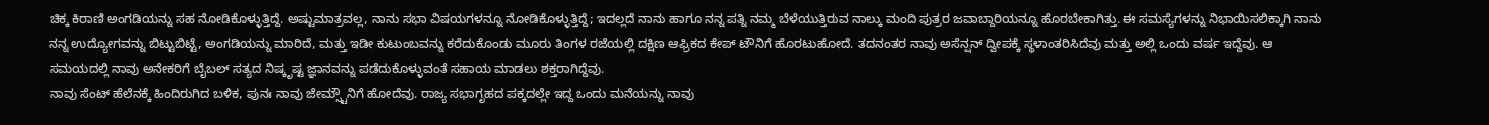ಚಿಕ್ಕ ಕಿರಾಣಿ ಅಂಗಡಿಯನ್ನು ಸಹ ನೋಡಿಕೊಳ್ಳುತ್ತಿದ್ದೆ. ಅಷ್ಟುಮಾತ್ರವಲ್ಲ, ನಾನು ಸಭಾ ವಿಷಯಗಳನ್ನೂ ನೋಡಿಕೊಳ್ಳುತ್ತಿದ್ದೆ; ಇದಲ್ಲದೆ ನಾನು ಹಾಗೂ ನನ್ನ ಪತ್ನಿ ನಮ್ಮ ಬೆಳೆಯುತ್ತಿರುವ ನಾಲ್ಕು ಮಂದಿ ಪುತ್ರರ ಜವಾಬ್ದಾರಿಯನ್ನೂ ಹೊರಬೇಕಾಗಿತ್ತು. ಈ ಸಮಸ್ಯೆಗಳನ್ನು ನಿಭಾಯಿಸಲಿಕ್ಕಾಗಿ ನಾನು ನನ್ನ ಉದ್ಯೋಗವನ್ನು ಬಿಟ್ಟುಬಿಟ್ಟೆ, ಅಂಗಡಿಯನ್ನು ಮಾರಿದೆ, ಮತ್ತು ಇಡೀ ಕುಟುಂಬವನ್ನು ಕರೆದುಕೊಂಡು ಮೂರು ತಿಂಗಳ ರಜೆಯಲ್ಲಿ ದಕ್ಷಿಣ ಆಫ್ರಿಕದ ಕೇಪ್ ಟೌನಿಗೆ ಹೊರಟುಹೋದೆ. ತದನಂತರ ನಾವು ಅಸೆನ್ಷನ್ ದ್ವೀಪಕ್ಕೆ ಸ್ಥಳಾಂತರಿಸಿದೆವು ಮತ್ತು ಅಲ್ಲಿ ಒಂದು ವರ್ಷ ಇದ್ದೆವು. ಆ ಸಮಯದಲ್ಲಿ ನಾವು ಅನೇಕರಿಗೆ ಬೈಬಲ್ ಸತ್ಯದ ನಿಷ್ಕೃಷ್ಟ ಜ್ಞಾನವನ್ನು ಪಡೆದುಕೊಳ್ಳುವಂತೆ ಸಹಾಯ ಮಾಡಲು ಶಕ್ತರಾಗಿದ್ದೆವು.
ನಾವು ಸೆಂಟ್ ಹೆಲೆನಕ್ಕೆ ಹಿಂದಿರುಗಿದ ಬಳಿಕ, ಪುನಃ ನಾವು ಜೇಮ್ಸ್ಟೌನಿಗೆ ಹೋದೆವು. ರಾಜ್ಯ ಸಭಾಗೃಹದ ಪಕ್ಕದಲ್ಲೇ ಇದ್ದ ಒಂದು ಮನೆಯನ್ನು ನಾವು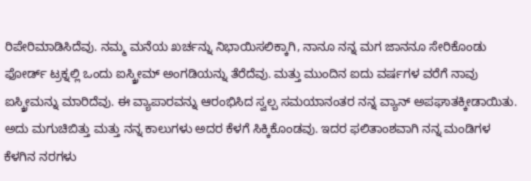ರಿಪೇರಿಮಾಡಿಸಿದೆವು. ನಮ್ಮ ಮನೆಯ ಖರ್ಚನ್ನು ನಿಭಾಯಿಸಲಿಕ್ಕಾಗಿ, ನಾನೂ ನನ್ನ ಮಗ ಜಾನನೂ ಸೇರಿಕೊಂಡು ಫೋರ್ಡ್ ಟ್ರಕ್ನಲ್ಲಿ ಒಂದು ಐಸ್ಕ್ರೀಮ್ ಅಂಗಡಿಯನ್ನು ತೆರೆದೆವು. ಮತ್ತು ಮುಂದಿನ ಐದು ವರ್ಷಗಳ ವರೆಗೆ ನಾವು ಐಸ್ಕ್ರೀಮನ್ನು ಮಾರಿದೆವು. ಈ ವ್ಯಾಪಾರವನ್ನು ಆರಂಭಿಸಿದ ಸ್ವಲ್ಪ ಸಮಯಾನಂತರ ನನ್ನ ವ್ಯಾನ್ ಅಪಘಾತಕ್ಕೀಡಾಯಿತು. ಅದು ಮಗುಚಿಬಿತ್ತು ಮತ್ತು ನನ್ನ ಕಾಲುಗಳು ಅದರ ಕೆಳಗೆ ಸಿಕ್ಕಿಕೊಂಡವು. ಇದರ ಫಲಿತಾಂಶವಾಗಿ ನನ್ನ ಮಂಡಿಗಳ ಕೆಳಗಿನ ನರಗಳು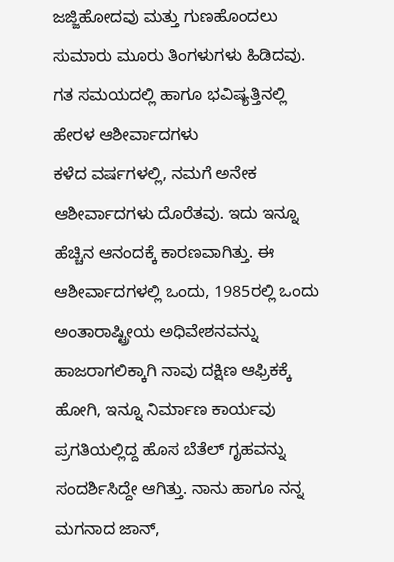ಜಜ್ಜಿಹೋದವು ಮತ್ತು ಗುಣಹೊಂದಲು ಸುಮಾರು ಮೂರು ತಿಂಗಳುಗಳು ಹಿಡಿದವು.
ಗತ ಸಮಯದಲ್ಲಿ ಹಾಗೂ ಭವಿಷ್ಯತ್ತಿನಲ್ಲಿ ಹೇರಳ ಆಶೀರ್ವಾದಗಳು
ಕಳೆದ ವರ್ಷಗಳಲ್ಲಿ, ನಮಗೆ ಅನೇಕ ಆಶೀರ್ವಾದಗಳು ದೊರೆತವು. ಇದು ಇನ್ನೂ ಹೆಚ್ಚಿನ ಆನಂದಕ್ಕೆ ಕಾರಣವಾಗಿತ್ತು. ಈ ಆಶೀರ್ವಾದಗಳಲ್ಲಿ ಒಂದು, 1985ರಲ್ಲಿ ಒಂದು ಅಂತಾರಾಷ್ಟ್ರೀಯ ಅಧಿವೇಶನವನ್ನು ಹಾಜರಾಗಲಿಕ್ಕಾಗಿ ನಾವು ದಕ್ಷಿಣ ಆಫ್ರಿಕಕ್ಕೆ ಹೋಗಿ, ಇನ್ನೂ ನಿರ್ಮಾಣ ಕಾರ್ಯವು ಪ್ರಗತಿಯಲ್ಲಿದ್ದ ಹೊಸ ಬೆತೆಲ್ ಗೃಹವನ್ನು ಸಂದರ್ಶಿಸಿದ್ದೇ ಆಗಿತ್ತು. ನಾನು ಹಾಗೂ ನನ್ನ ಮಗನಾದ ಜಾನ್,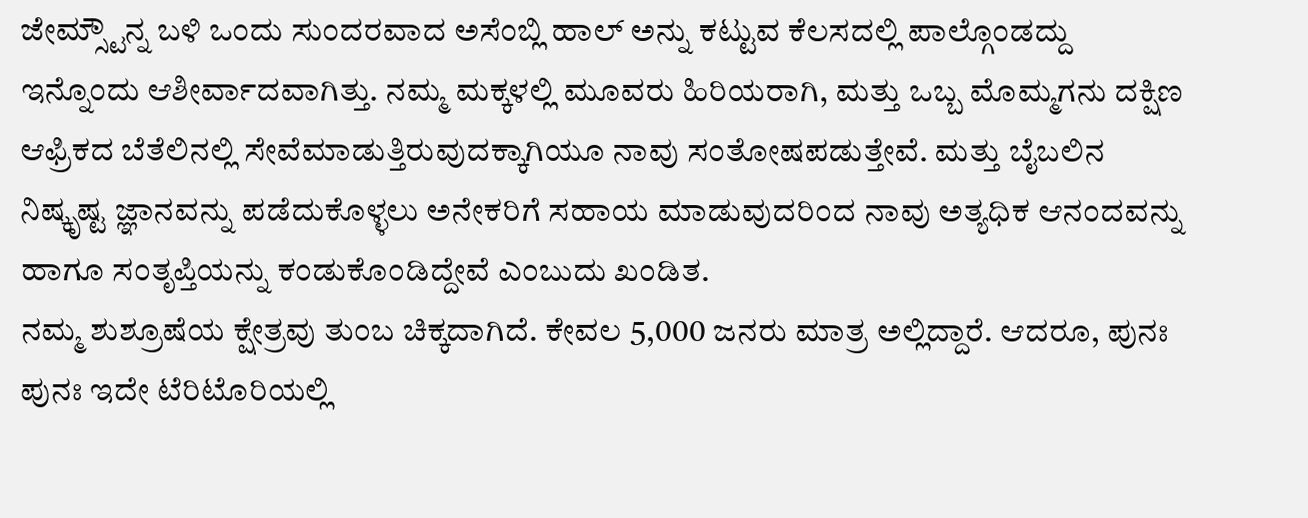ಜೇಮ್ಸ್ಟೌನ್ನ ಬಳಿ ಒಂದು ಸುಂದರವಾದ ಅಸೆಂಬ್ಲಿ ಹಾಲ್ ಅನ್ನು ಕಟ್ಟುವ ಕೆಲಸದಲ್ಲಿ ಪಾಲ್ಗೊಂಡದ್ದು ಇನ್ನೊಂದು ಆಶೀರ್ವಾದವಾಗಿತ್ತು. ನಮ್ಮ ಮಕ್ಕಳಲ್ಲಿ ಮೂವರು ಹಿರಿಯರಾಗಿ, ಮತ್ತು ಒಬ್ಬ ಮೊಮ್ಮಗನು ದಕ್ಷಿಣ ಆಫ್ರಿಕದ ಬೆತೆಲಿನಲ್ಲಿ ಸೇವೆಮಾಡುತ್ತಿರುವುದಕ್ಕಾಗಿಯೂ ನಾವು ಸಂತೋಷಪಡುತ್ತೇವೆ. ಮತ್ತು ಬೈಬಲಿನ ನಿಷ್ಕೃಷ್ಟ ಜ್ಞಾನವನ್ನು ಪಡೆದುಕೊಳ್ಳಲು ಅನೇಕರಿಗೆ ಸಹಾಯ ಮಾಡುವುದರಿಂದ ನಾವು ಅತ್ಯಧಿಕ ಆನಂದವನ್ನು ಹಾಗೂ ಸಂತೃಪ್ತಿಯನ್ನು ಕಂಡುಕೊಂಡಿದ್ದೇವೆ ಎಂಬುದು ಖಂಡಿತ.
ನಮ್ಮ ಶುಶ್ರೂಷೆಯ ಕ್ಷೇತ್ರವು ತುಂಬ ಚಿಕ್ಕದಾಗಿದೆ. ಕೇವಲ 5,000 ಜನರು ಮಾತ್ರ ಅಲ್ಲಿದ್ದಾರೆ. ಆದರೂ, ಪುನಃ ಪುನಃ ಇದೇ ಟೆರಿಟೊರಿಯಲ್ಲಿ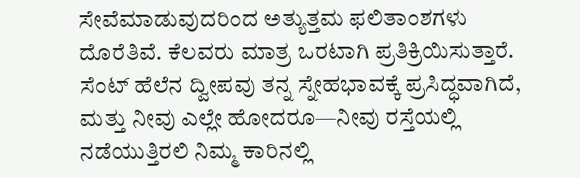ಸೇವೆಮಾಡುವುದರಿಂದ ಅತ್ಯುತ್ತಮ ಫಲಿತಾಂಶಗಳು ದೊರೆತಿವೆ. ಕೆಲವರು ಮಾತ್ರ ಒರಟಾಗಿ ಪ್ರತಿಕ್ರಿಯಿಸುತ್ತಾರೆ. ಸೆಂಟ್ ಹೆಲೆನ ದ್ವೀಪವು ತನ್ನ ಸ್ನೇಹಭಾವಕ್ಕೆ ಪ್ರಸಿದ್ಧವಾಗಿದೆ, ಮತ್ತು ನೀವು ಎಲ್ಲೇ ಹೋದರೂ—ನೀವು ರಸ್ತೆಯಲ್ಲಿ ನಡೆಯುತ್ತಿರಲಿ ನಿಮ್ಮ ಕಾರಿನಲ್ಲಿ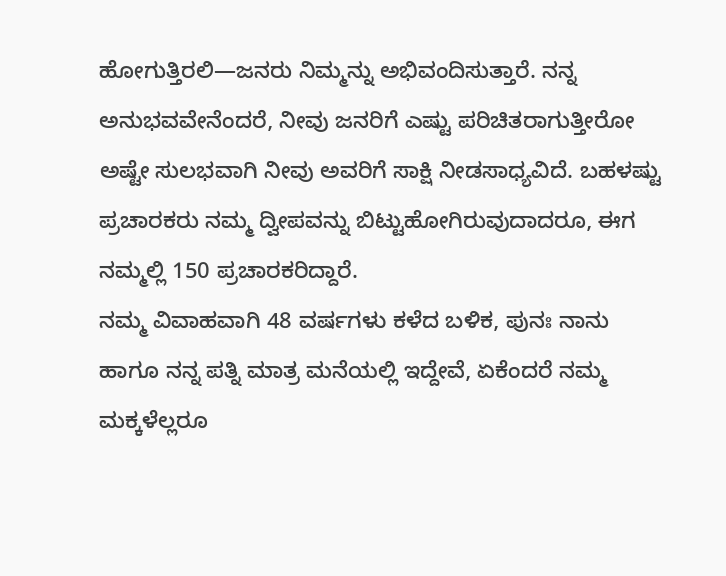ಹೋಗುತ್ತಿರಲಿ—ಜನರು ನಿಮ್ಮನ್ನು ಅಭಿವಂದಿಸುತ್ತಾರೆ. ನನ್ನ ಅನುಭವವೇನೆಂದರೆ, ನೀವು ಜನರಿಗೆ ಎಷ್ಟು ಪರಿಚಿತರಾಗುತ್ತೀರೋ ಅಷ್ಟೇ ಸುಲಭವಾಗಿ ನೀವು ಅವರಿಗೆ ಸಾಕ್ಷಿ ನೀಡಸಾಧ್ಯವಿದೆ. ಬಹಳಷ್ಟು ಪ್ರಚಾರಕರು ನಮ್ಮ ದ್ವೀಪವನ್ನು ಬಿಟ್ಟುಹೋಗಿರುವುದಾದರೂ, ಈಗ ನಮ್ಮಲ್ಲಿ 150 ಪ್ರಚಾರಕರಿದ್ದಾರೆ.
ನಮ್ಮ ವಿವಾಹವಾಗಿ 48 ವರ್ಷಗಳು ಕಳೆದ ಬಳಿಕ, ಪುನಃ ನಾನು ಹಾಗೂ ನನ್ನ ಪತ್ನಿ ಮಾತ್ರ ಮನೆಯಲ್ಲಿ ಇದ್ದೇವೆ, ಏಕೆಂದರೆ ನಮ್ಮ ಮಕ್ಕಳೆಲ್ಲರೂ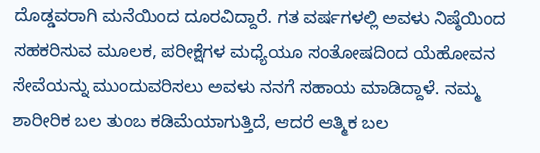ದೊಡ್ಡವರಾಗಿ ಮನೆಯಿಂದ ದೂರವಿದ್ದಾರೆ. ಗತ ವರ್ಷಗಳಲ್ಲಿ ಅವಳು ನಿಷ್ಠೆಯಿಂದ ಸಹಕರಿಸುವ ಮೂಲಕ, ಪರೀಕ್ಷೆಗಳ ಮಧ್ಯೆಯೂ ಸಂತೋಷದಿಂದ ಯೆಹೋವನ ಸೇವೆಯನ್ನು ಮುಂದುವರಿಸಲು ಅವಳು ನನಗೆ ಸಹಾಯ ಮಾಡಿದ್ದಾಳೆ. ನಮ್ಮ ಶಾರೀರಿಕ ಬಲ ತುಂಬ ಕಡಿಮೆಯಾಗುತ್ತಿದೆ, ಆದರೆ ಆತ್ಮಿಕ ಬಲ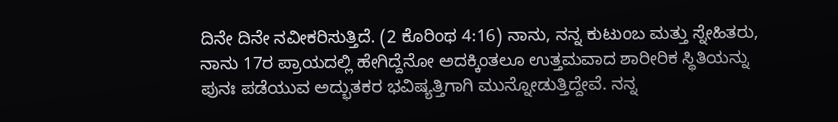ದಿನೇ ದಿನೇ ನವೀಕರಿಸುತ್ತಿದೆ. (2 ಕೊರಿಂಥ 4:16) ನಾನು, ನನ್ನ ಕುಟುಂಬ ಮತ್ತು ಸ್ನೇಹಿತರು, ನಾನು 17ರ ಪ್ರಾಯದಲ್ಲಿ ಹೇಗಿದ್ದೆನೋ ಅದಕ್ಕಿಂತಲೂ ಉತ್ತಮವಾದ ಶಾರೀರಿಕ ಸ್ಥಿತಿಯನ್ನು ಪುನಃ ಪಡೆಯುವ ಅದ್ಭುತಕರ ಭವಿಷ್ಯತ್ತಿಗಾಗಿ ಮುನ್ನೋಡುತ್ತಿದ್ದೇವೆ. ನನ್ನ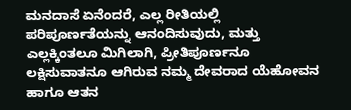ಮನದಾಸೆ ಏನೆಂದರೆ, ಎಲ್ಲ ರೀತಿಯಲ್ಲಿ ಪರಿಪೂರ್ಣತೆಯನ್ನು ಆನಂದಿಸುವುದು, ಮತ್ತು ಎಲ್ಲಕ್ಕಿಂತಲೂ ಮಿಗಿಲಾಗಿ, ಪ್ರೀತಿಪೂರ್ಣನೂ ಲಕ್ಷಿಸುವಾತನೂ ಆಗಿರುವ ನಮ್ಮ ದೇವರಾದ ಯೆಹೋವನ ಹಾಗೂ ಆತನ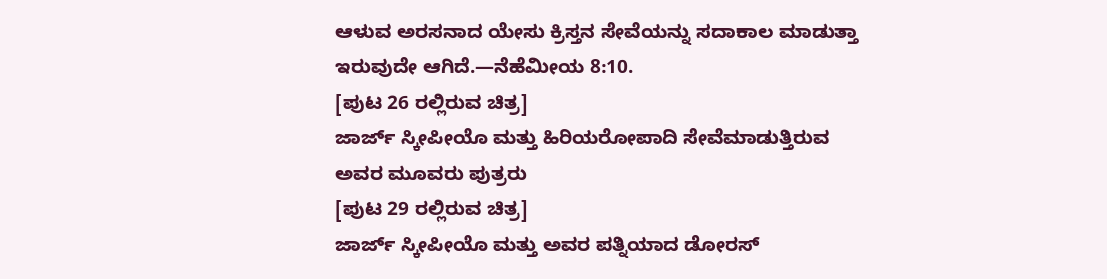ಆಳುವ ಅರಸನಾದ ಯೇಸು ಕ್ರಿಸ್ತನ ಸೇವೆಯನ್ನು ಸದಾಕಾಲ ಮಾಡುತ್ತಾ ಇರುವುದೇ ಆಗಿದೆ.—ನೆಹೆಮೀಯ 8:10.
[ಪುಟ 26 ರಲ್ಲಿರುವ ಚಿತ್ರ]
ಜಾರ್ಜ್ ಸ್ಕೀಪೀಯೊ ಮತ್ತು ಹಿರಿಯರೋಪಾದಿ ಸೇವೆಮಾಡುತ್ತಿರುವ ಅವರ ಮೂವರು ಪುತ್ರರು
[ಪುಟ 29 ರಲ್ಲಿರುವ ಚಿತ್ರ]
ಜಾರ್ಜ್ ಸ್ಕೀಪೀಯೊ ಮತ್ತು ಅವರ ಪತ್ನಿಯಾದ ಡೋರಸ್